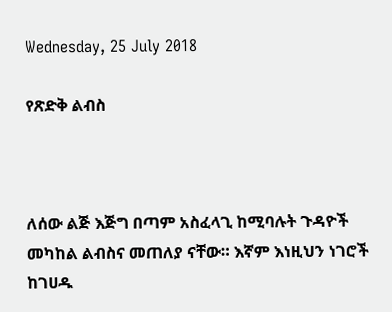Wednesday, 25 July 2018

የጽድቅ ልብስ



ለሰው ልጅ እጅግ በጣም አስፈላጊ ከሚባሉት ጉዳዮች መካከል ልብስና መጠለያ ናቸው። እኛም እነዚህን ነገሮች  ከገሀዱ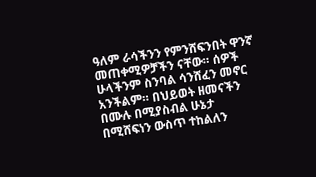ዓለም ራሳችንን የምንሸፍንበት ዋንኛ መጠቀሚዎቻችን ናቸው። ሰዎች ሁላችንም ስንባል ሳንሸፈን መኖር አንችልም። በህይወት ዘመናችን በሙሉ በሚያስብል ሁኔታ በሚሸፍነን ውስጥ ተከልለን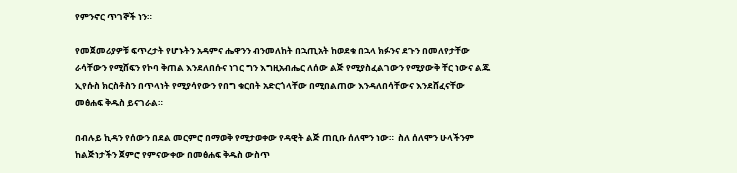የምንኖር ጥገኞች ነን።

የመጀመሪያዎቹ ፍጥረታት የሆኑትን አዳምና ሔዋንን ብንመለከት በኋጢአት ከወደቁ በኋላ ክፉንና ደጉን በመለየታቸው ራሳቸውን የሚሸፍን የኮባ ቅጠል እንደለበሱና ነገር ግን እግዚአብሔር ለሰው ልጅ የሚያስፈልገውን የሚያውቅ ቸር ነውና ልጁ ኢየሱስ ክርስቶስን በጥላነት የሚያሳየውን የበግ ቁርበት አድርጎላቸው በሚበልጠው እንዳለበሳቸውና እንደሸፈናቸው መፅሐፍ ቅዱስ ይናገራል።

በብሉይ ኪዳን የሰውን በደል መርምሮ በማወቅ የሚታወቀው የዳዊት ልጅ ጠቢቡ ሰለሞን ነው።  ስለ ሰለሞን ሁላችንም ከልጅነታችን ጀምሮ የምናውቀው በመፅሐፍ ቅዱስ ውስጥ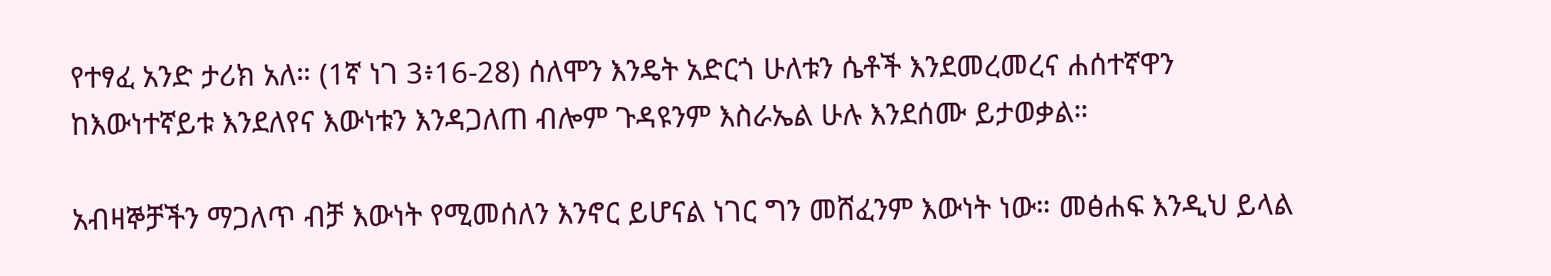የተፃፈ አንድ ታሪክ አለ። (1ኛ ነገ 3፥16-28) ሰለሞን እንዴት አድርጎ ሁለቱን ሴቶች እንደመረመረና ሐሰተኛዋን ከእውነተኛይቱ እንደለየና እውነቱን እንዳጋለጠ ብሎም ጉዳዩንም እስራኤል ሁሉ እንደሰሙ ይታወቃል።

አብዛኞቻችን ማጋለጥ ብቻ እውነት የሚመሰለን እንኖር ይሆናል ነገር ግን መሸፈንም እውነት ነው። መፅሐፍ እንዲህ ይላል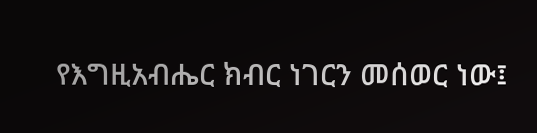የእግዚአብሔር ክብር ነገርን መሰወር ነው፤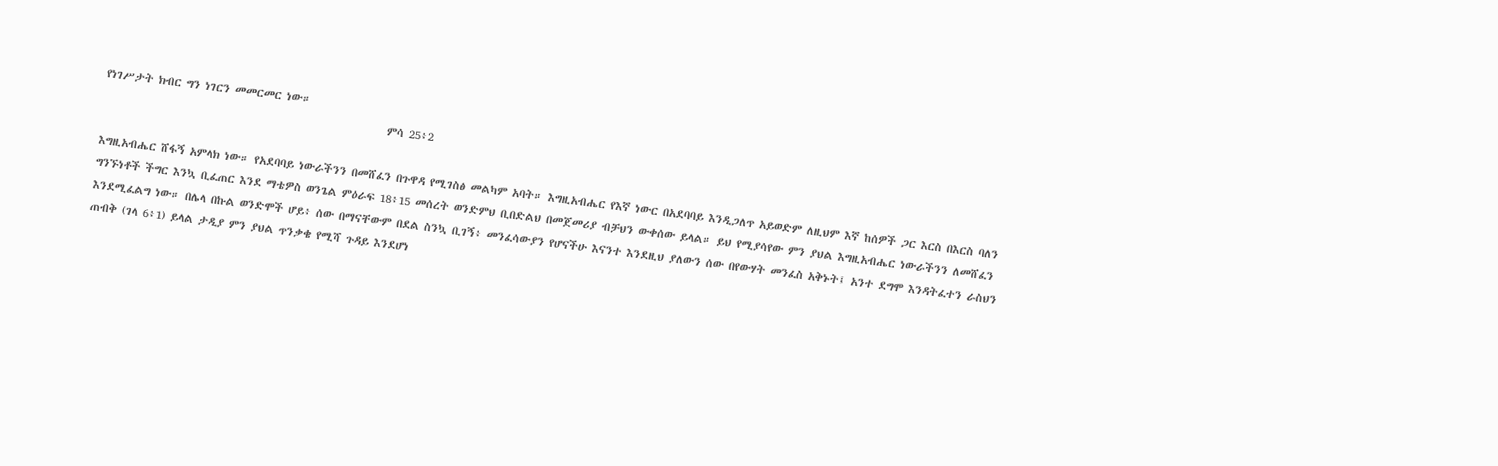የነገሥታት ክብር ግን ነገርን መመርመር ነው።
                                                         ምሳ 25፥2

እግዚአብሔር ሸፋኝ አምላክ ነው። የአደባባይ ነውራችንን በመሸፈን በጉዋዳ የሚገስፅ መልካም አባት። እግዚአብሔር የእኛ ነውር በአደባባይ እንዲጋለጥ አይወድም ለዚህም እኛ ከሰዎች ጋር እርስ በእርስ ባለን ግንኙነቶች ችግር እንኳ ቢፈጠር እንደ ማቴዎስ ወንጌል ምዕራፍ 18፥15 መሰረት ወንድምህ ቢበድልህ በመጀመሪያ ብቻህን ውቀሰው ይላል። ይህ የሚያሳየው ምን ያህል እግዚአብሔር ነውራችንን ለመሸፈን እንደሚፈልግ ነው። በሌላ በኩል ወንድሞች ሆይ፥ ሰው በማናቸውም በደል ስንኳ ቢገኝ፥ መንፈሳውያን የሆናችሁ እናንተ እንደዚህ ያለውን ሰው በየውሃት መንፈስ አቅኑት፤ አንተ ደግሞ እንዳትፈተን ራስህን ጠብቅ (ገላ 6፥1) ይላል ታዲያ ምን ያህል ጥንቃቄ የሚሻ ጉዳይ እንደሆነ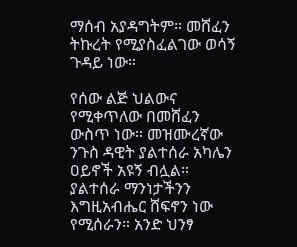ማሰብ አያዳግትም። መሸፈን ትኩረት የሚያስፈልገው ወሳኝ ጉዳይ ነው።

የሰው ልጅ ህልውና የሚቀጥለው በመሸፈን ውስጥ ነው። መዝሙረኛው ንጉስ ዳዊት ያልተሰራ አካሌን ዐይኖች አዩኝ ብሏል። ያልተሰራ ማንነታችንን እግዚአብሔር ሸፍኖን ነው የሚሰራን። አንድ ህንፃ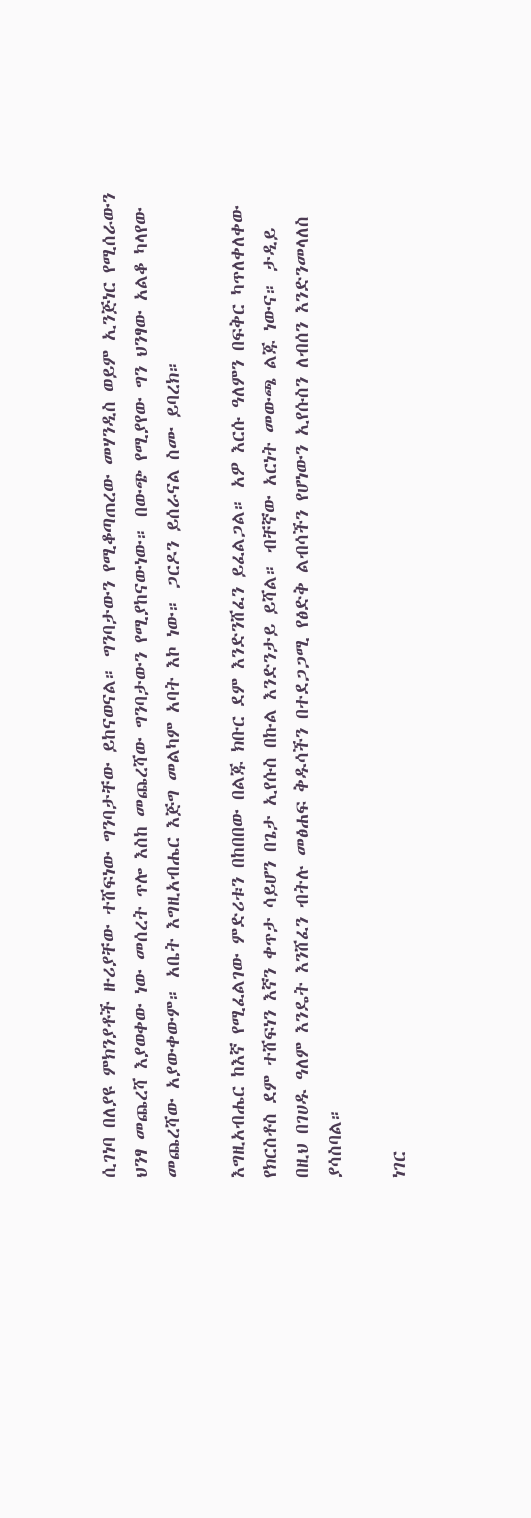ሲገነባ በለያዩ ምክንያቶች ዙሪያቸው ተሸፍነው ግንባታቸው ይከናወናል። ግንባታውን የሚቆጣጠረው መሃንዲስ ወይም ኢንጅነር የሚሰራውን ህንፃ መጨረሻ እያወቀው ነው መሰረት ጥሎ እስከ መጨረሻው ግንባታውን የሚያከናውነው። በውጭ የሚያየው ግን ህንፃው አልቆ ካላየው መጨረሻው አያውቀውም። አቤት እግዚአብሔር እጅግ መልካም አባት እኮ ነው። ጋርዶን ይሰራናል ስሙ ይባረክ።

እግዚአብሔር ከእኛ የሚፈልገው ምድሪቱን በከበበው በልጁ ክቡር ደም እንድንሸፈን ይፈልጋል። አዎ እርሱ ዓለምን በፍቅር ካጥለቀለቀው የክርስቶስ ደም ተሸፍነን እኛን ቀጥታ ሳይሆን በጌታ ኢየሱስ በኩል እንድንታይ ይሻል። ብቸኛው አርነት መውጫ ልጁ ነውና። ታዲይ በዚህ በገሀዱ ዓለም እንዴት እንሸፈን ብትሉ መፅሐፍ ቅዱሳችን በተደጋጋሚ የፅድቅ ልብሳችን የሆነውን ኢየሱስን ለብሰን እንድንመላለስ ያሳስባል።

ነገር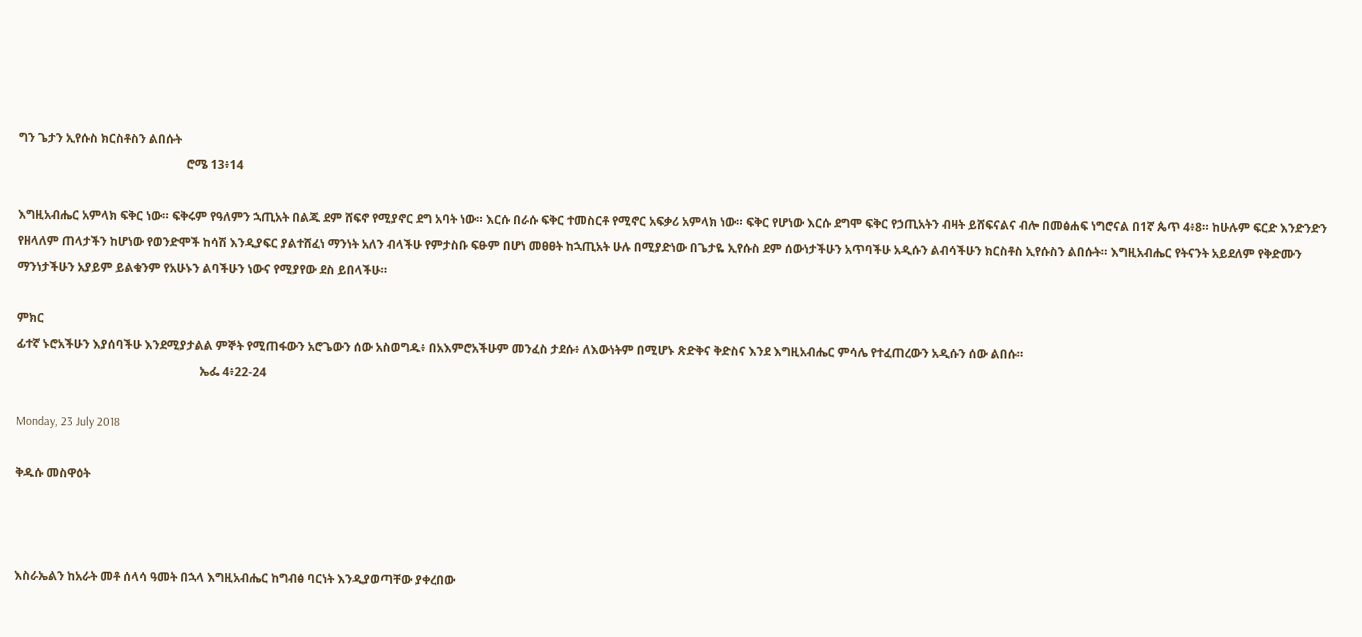ግን ጌታን ኢየሱስ ክርስቶስን ልበሱት
                                                        ሮሜ 13፥14

እግዚአብሔር አምላክ ፍቅር ነው። ፍቅሩም የዓለምን ኋጢአት በልጁ ደም ሸፍኖ የሚያኖር ደግ አባት ነው። እርሱ በራሱ ፍቅር ተመስርቶ የሚኖር አፍቃሪ አምላክ ነው። ፍቅር የሆነው እርሱ ደግሞ ፍቅር የኃጢአትን ብዛት ይሸፍናልና ብሎ በመፅሐፍ ነግሮናል በ1ኛ ጴጥ 4፥8። ከሁሉም ፍርድ እንድንድን የዘላለም ጠላታችን ከሆነው የወንድሞች ከሳሽ እንዲያፍር ያልተሸፈነ ማንነት አለን ብላችሁ የምታስቡ ፍፁም በሆነ መፀፀት ከኋጢአት ሁሉ በሚያድነው በጌታዬ ኢየሱስ ደም ሰውነታችሁን አጥባችሁ አዲሱን ልብሳችሁን ክርስቶስ ኢየሱስን ልበሱት። እግዚአብሔር የትናንት አይደለም የቅድሙን ማንነታችሁን አያይም ይልቁንም የአሁኑን ልባችሁን ነውና የሚያየው ደስ ይበላችሁ።

ምክር
ፊተኛ ኑሮአችሁን እያሰባችሁ እንደሚያታልል ምኞት የሚጠፋውን አሮጌውን ሰው አስወግዱ፥ በአእምሮአችሁም መንፈስ ታደሱ፥ ለእውነትም በሚሆኑ ጽድቅና ቅድስና እንደ እግዚአብሔር ምሳሌ የተፈጠረውን አዲሱን ሰው ልበሱ።
                                                             ኤፌ 4፥22-24

Monday, 23 July 2018

ቅዱሱ መስዋዕት



እስራኤልን ከአራት መቶ ሰላሳ ዓመት በኋላ እግዚአብሔር ከግብፅ ባርነት እንዲያወጣቸው ያቀረበው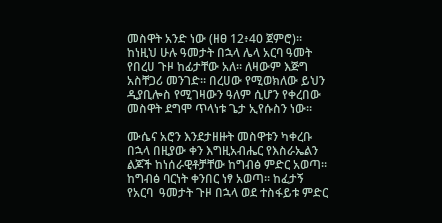መስዋት አንድ ነው (ዘፀ 12፥40 ጀምሮ)። ከነዚህ ሁሉ ዓመታት በኋላ ሌላ አርባ ዓመት የበረሀ ጉዞ ከፊታቸው አለ። ለዛውም እጅግ  አስቸጋሪ መንገድ። በረሀው የሚወክለው ይህን ዲያቢሎስ የሚገዛውን ዓለም ሲሆን የቀረበው መስዋት ደግሞ ጥላነቱ ጌታ ኢየሱስን ነው።

ሙሴና አሮን እንደታዘዙት መስዋቱን ካቀረቡ በኋላ በዚያው ቀን እግዚአብሔር የእስራኤልን ልጆች ከነሰራዊቶቻቸው ከግብፅ ምድር አወጣ። ከግብፅ ባርነት ቀንበር ነፃ አወጣ። ከፈታኝ የአርባ  ዓመታት ጉዞ በኋላ ወደ ተስፋይቱ ምድር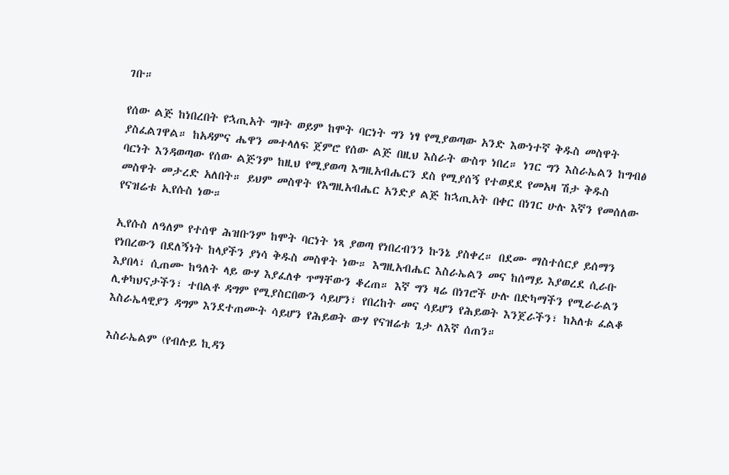ገቡ።

የሰው ልጅ ከነበረበት የኋጢአት ግዞት ወይም ከሞት ባርነት ግን ነፃ የሚያወጣው አንድ እውነተኛ ቅዱስ መስዋት ያስፈልገዋል። ከአዳምና ሔዋን መተላለፍ ጀምሮ የሰው ልጅ በዚህ እስራት ውስጥ ነበረ። ነገር ግን እስራኤልን ከግብፅ ባርነት እንዳወጣው የሰው ልጅንም ከዚህ የሚያወጣ እግዚአብሔርን ደስ የሚያሰኝ የተወደደ የመአዛ ሽታ ቅዱስ መስዋት መታረድ አለበት። ይህም መስዋት የእግዚአብሔር አንድያ ልጅ ከኋጢአት በቀር በነገር ሁሉ እኛን የመሰለው የናዝሬቱ ኢየሱስ ነው።

ኢየሱስ ለዓለም የተሰዋ ሕዝቡንም ከሞት ባርነት ነጻ ያወጣ የነበረብንን ኩንኔ ያስቀረ። በደሙ ማስተሰርያ ይሰማን የነበረውን በደለኝነት ከላያችን ያነሳ ቅዱስ መስዋት ነው። እግዚአብሔር እስራኤልን መና ከሰማይ እያወረደ ሲራቡ እያበላ፣ ሲጠሙ ከዓለት ላይ ውሃ እያፈለቀ ጥማቸውን ቆረጠ። እኛ ግን ዛሬ በነገሮች ሁሉ በድካማችን የሚራራልን ሊቀካህናታችን፣ ተበልቶ ዳግም የሚያስርበውን ሳይሆን፣ የበረከት መና ሳይሆን የሕይወት እንጀራችን፣ ከአለቱ ፈልቆ እስራኤላዊያን ዳግም እንደተጠሙት ሳይሆን የሕይወት ውሃ የናዝሬቱ ጌታ ለእኛ ሰጠን።

እስራኤልም (የብሉይ ኪዳን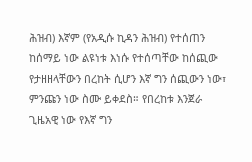ሕዝብ) እኛም (የአዲሱ ኪዳን ሕዝብ) የተሰጠን ከሰማይ ነው ልዩነቱ እነሱ የተሰጣቸው ከሰጪው የታዘዘላቸውን በረከት ሲሆን እኛ ግን ሰጪውን ነው፣ ምንጩን ነው ስሙ ይቀደስ። የበረከቱ እንጀራ ጊዜአዊ ነው የእኛ ግን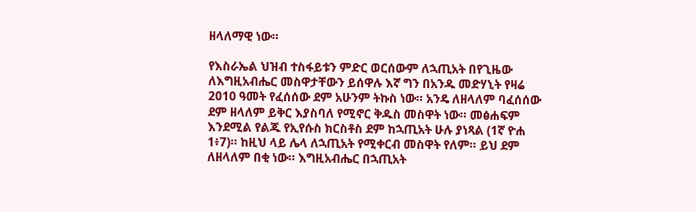ዘላለማዊ ነው።

የእስራኤል ህዝብ ተስፋይቱን ምድር ወርሰውም ለኋጢአት በየጊዜው ለእግዚአብሔር መስዋታቸውን ይሰዋሉ እኛ ግን በአንዱ መድሃኒት የዛሬ 2010 ዓመት የፈሰሰው ደም አሁንም ትኩስ ነው። አንዴ ለዘላለም ባፈሰሰው ደም ዘላለም ይቅር እያስባለ የሚኖር ቅዱስ መስዋት ነው። መፅሐፍም እንደሚል የልጁ የኢየሱስ ክርስቶስ ደም ከኋጢአት ሁሉ ያነጻል (1ኛ ዮሐ 1፥7)። ከዚህ ላይ ሌላ ለኋጢአት የሚቀርብ መስዋት የለም። ይህ ደም ለዘላለም በቂ ነው። እግዚአብሔር በኋጢአት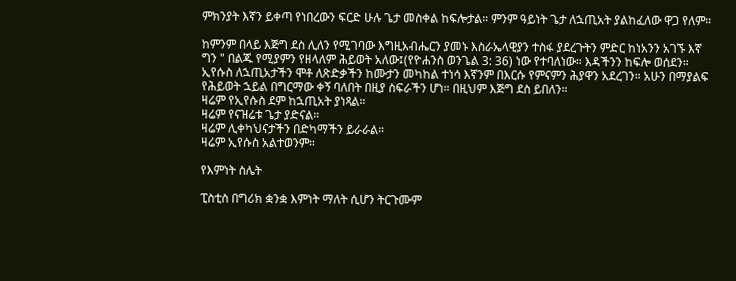ምክንያት እኛን ይቀጣ የነበረውን ፍርድ ሁሉ ጌታ መስቀል ከፍሎታል። ምንም ዓይነት ጌታ ለኋጢአት ያልከፈለው ዋጋ የለም።

ከምንም በላይ እጅግ ደስ ሊለን የሚገባው እግዚአብሔርን ያመኑ እስራኤላዊያን ተስፋ ያደረጉትን ምድር ከነአንን አገኙ እኛ ግን " በልጁ የሚያምን የዘላለም ሕይወት አለው፤(የዮሐንስ ወንጌል 3: 36) ነው የተባለነው። እዳችንን ከፍሎ ወሰደን። ኢየሱስ ለኋጢአታችን ሞቶ ለጽድቃችን ከሙታን መካከል ተነሳ እኛንም በእርሱ የምናምን ሕያዋን አደረገን። አሁን በማያልፍ የሕይወት ኋይል በግርማው ቀኝ ባለበት በዚያ ስፍራችን ሆነ። በዚህም እጅግ ደስ ይበለን።
ዛሬም የኢየሱስ ደም ከኋጢአት ያነጻል።
ዛሬም የናዝሬቱ ጌታ ያድናል።
ዛሬም ሊቀካህናታችን በድካማችን ይራራል።
ዛሬም ኢየሱስ አልተወንም።

የእምነት ስሌት

ፒስቲስ በግሪክ ቋንቋ እምነት ማለት ሲሆን ትርጉሙም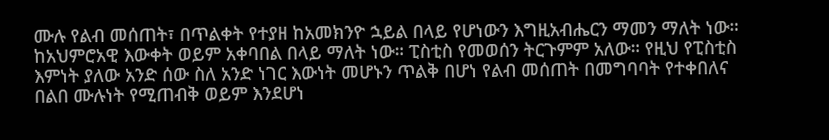ሙሉ የልብ መሰጠት፣ በጥልቀት የተያዘ ከአመክንዮ ኋይል በላይ የሆነውን እግዚአብሔርን ማመን ማለት ነው። ከአህምሮአዊ እውቀት ወይም አቀባበል በላይ ማለት ነው። ፒስቲስ የመወሰን ትርጉምም አለው። የዚህ የፒስቲስ እምነት ያለው አንድ ሰው ስለ አንድ ነገር እውነት መሆኑን ጥልቅ በሆነ የልብ መሰጠት በመግባባት የተቀበለና በልበ ሙሉነት የሚጠብቅ ወይም እንደሆነ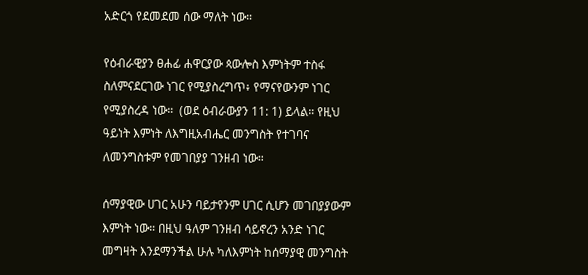አድርጎ የደመደመ ሰው ማለት ነው።

የዕብራዊያን ፀሐፊ ሐዋርያው ጳውሎስ እምነትም ተስፋ ስለምናደርገው ነገር የሚያስረግጥ፥ የማናየውንም ነገር የሚያስረዳ ነው።  (ወደ ዕብራውያን 11: 1) ይላል። የዚህ ዓይነት እምነት ለእግዚአብሔር መንግስት የተገባና ለመንግስቱም የመገበያያ ገንዘብ ነው።

ሰማያዊው ሀገር አሁን ባይታየንም ሀገር ሲሆን መገበያያውም እምነት ነው። በዚህ ዓለም ገንዘብ ሳይኖረን አንድ ነገር መግዛት እንደማንችል ሁሉ ካለእምነት ከሰማያዊ መንግስት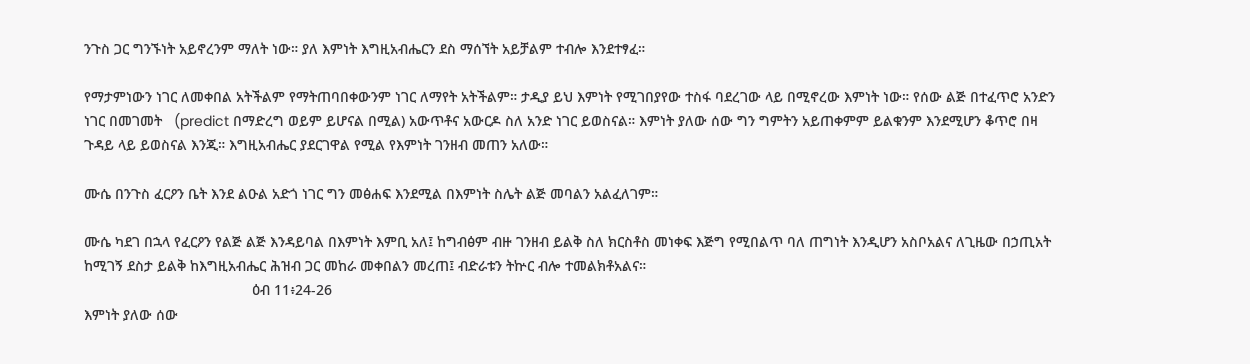ንጉስ ጋር ግንኙነት አይኖረንም ማለት ነው። ያለ እምነት እግዚአብሔርን ደስ ማሰኘት አይቻልም ተብሎ እንደተፃፈ።

የማታምነውን ነገር ለመቀበል አትችልም የማትጠባበቀውንም ነገር ለማየት አትችልም። ታዲያ ይህ እምነት የሚገበያየው ተስፋ ባደረገው ላይ በሚኖረው እምነት ነው። የሰው ልጅ በተፈጥሮ አንድን ነገር በመገመት   (predict በማድረግ ወይም ይሆናል በሚል) አውጥቶና አውርዶ ስለ አንድ ነገር ይወስናል። እምነት ያለው ሰው ግን ግምትን አይጠቀምም ይልቁንም እንደሚሆን ቆጥሮ በዛ ጉዳይ ላይ ይወስናል እንጂ። እግዚአብሔር ያደርገዋል የሚል የእምነት ገንዘብ መጠን አለው።

ሙሴ በንጉስ ፈርዖን ቤት እንደ ልዑል አድጎ ነገር ግን መፅሐፍ እንደሚል በእምነት ስሌት ልጅ መባልን አልፈለገም።

ሙሴ ካደገ በኋላ የፈርዖን የልጅ ልጅ እንዳይባል በእምነት እምቢ አለ፤ ከግብፅም ብዙ ገንዘብ ይልቅ ስለ ክርስቶስ መነቀፍ እጅግ የሚበልጥ ባለ ጠግነት እንዲሆን አስቦአልና ለጊዜው በኃጢአት ከሚገኝ ደስታ ይልቅ ከእግዚአብሔር ሕዝብ ጋር መከራ መቀበልን መረጠ፤ ብድራቱን ትኵር ብሎ ተመልክቶአልና።
                                          ዕብ 11፥24-26
እምነት ያለው ሰው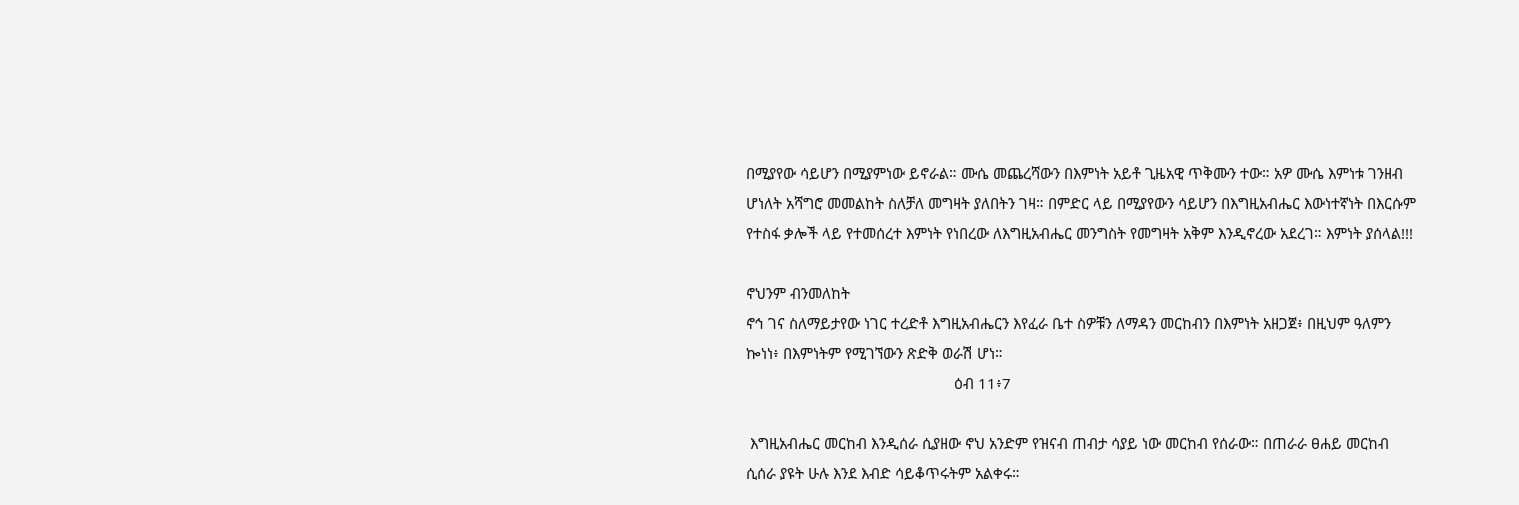በሚያየው ሳይሆን በሚያምነው ይኖራል። ሙሴ መጨረሻውን በእምነት አይቶ ጊዜአዊ ጥቅሙን ተው። አዎ ሙሴ እምነቱ ገንዘብ ሆነለት አሻግሮ መመልከት ስለቻለ መግዛት ያለበትን ገዛ። በምድር ላይ በሚያየውን ሳይሆን በእግዚአብሔር እውነተኛነት በእርሱም የተስፋ ቃሎች ላይ የተመሰረተ እምነት የነበረው ለእግዚአብሔር መንግስት የመግዛት አቅም እንዲኖረው አደረገ። እምነት ያሰላል!!!

ኖህንም ብንመለከት
ኖኅ ገና ስለማይታየው ነገር ተረድቶ እግዚአብሔርን እየፈራ ቤተ ስዎቹን ለማዳን መርከብን በእምነት አዘጋጀ፥ በዚህም ዓለምን ኰነነ፥ በእምነትም የሚገኘውን ጽድቅ ወራሽ ሆነ።
                                                    ዕብ 11፥7

 እግዚአብሔር መርከብ እንዲሰራ ሲያዘው ኖህ አንድም የዝናብ ጠብታ ሳያይ ነው መርከብ የሰራው። በጠራራ ፀሐይ መርከብ ሲሰራ ያዩት ሁሉ እንደ እብድ ሳይቆጥሩትም አልቀሩ።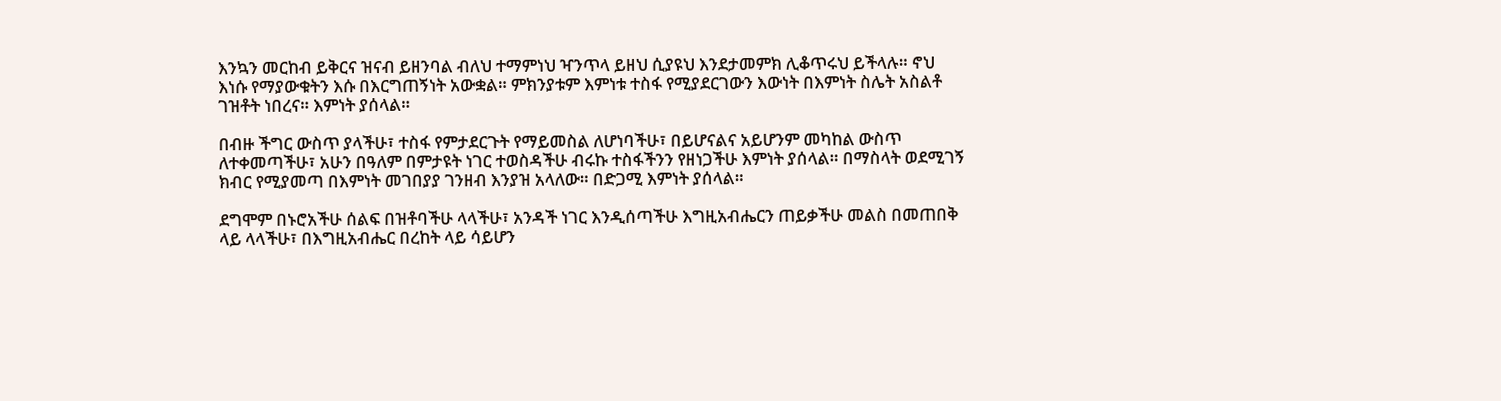እንኳን መርከብ ይቅርና ዝናብ ይዘንባል ብለህ ተማምነህ ዣንጥላ ይዘህ ሲያዩህ እንደታመምክ ሊቆጥሩህ ይችላሉ። ኖህ እነሱ የማያውቁትን እሱ በእርግጠኝነት አውቋል። ምክንያቱም እምነቱ ተስፋ የሚያደርገውን እውነት በእምነት ስሌት አስልቶ ገዝቶት ነበረና። እምነት ያሰላል።

በብዙ ችግር ውስጥ ያላችሁ፣ ተስፋ የምታደርጉት የማይመስል ለሆነባችሁ፣ በይሆናልና አይሆንም መካከል ውስጥ ለተቀመጣችሁ፣ አሁን በዓለም በምታዩት ነገር ተወስዳችሁ ብሩኩ ተስፋችንን የዘነጋችሁ እምነት ያሰላል። በማስላት ወደሚገኝ ክብር የሚያመጣ በእምነት መገበያያ ገንዘብ እንያዝ አላለው። በድጋሚ እምነት ያሰላል።

ደግሞም በኑሮአችሁ ሰልፍ በዝቶባችሁ ላላችሁ፣ አንዳች ነገር እንዲሰጣችሁ እግዚአብሔርን ጠይቃችሁ መልስ በመጠበቅ ላይ ላላችሁ፣ በእግዚአብሔር በረከት ላይ ሳይሆን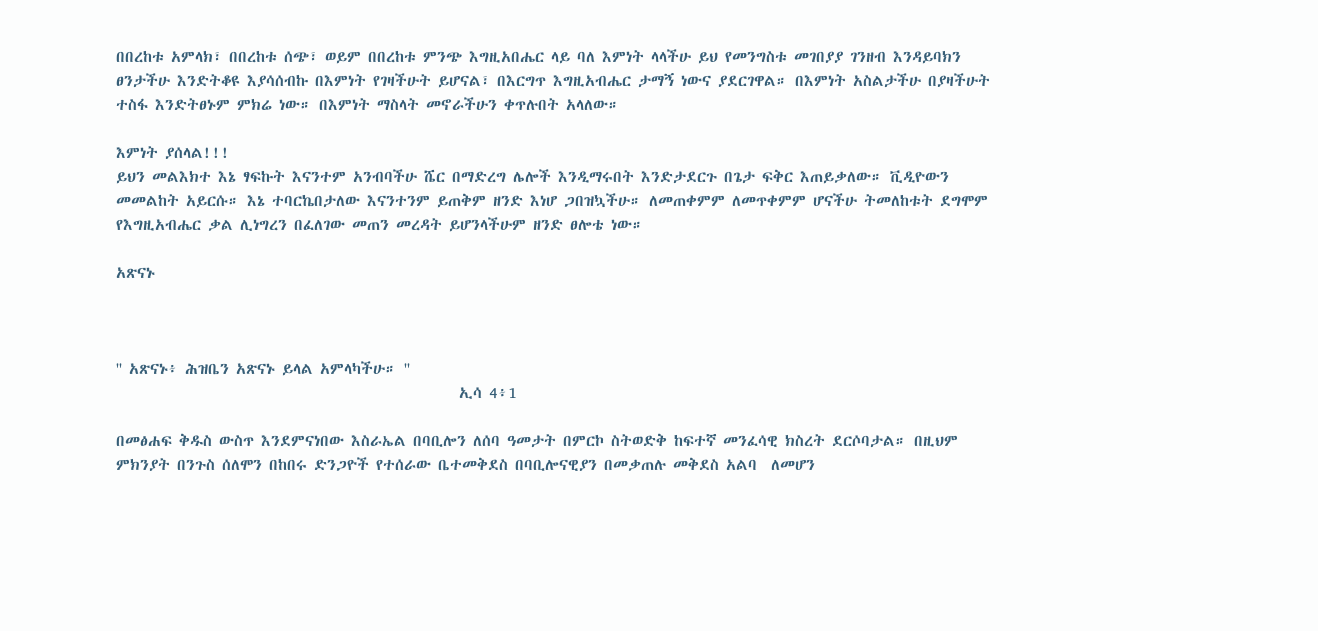በበረከቱ አምላክ፣ በበረከቱ ሰጭ፣ ወይም በበረከቱ ምንጭ እግዚአበሔር ላይ ባለ እምነት ላላችሁ ይህ የመንግስቱ መገበያያ ገንዘብ እንዳይባክን ፀንታችሁ እንድትቆዩ እያሳሰብኩ በእምነት የገዛችሁት ይሆናል፣ በእርግጥ እግዚአብሔር ታማኝ ነውና ያደርገዋል። በእምነት አስልታችሁ በያዛችሁት ተስፋ እንድትፀኑም ምክሬ ነው። በእምነት ማስላት መኖራችሁን ቀጥሉበት አላለው።

እምነት ያሰላል!!!
ይህን መልእክተ እኔ ፃፍኩት እናንተም አንብባችሁ ሼር በማድረግ ሌሎች እንዲማሩበት እንድታደርጉ በጌታ ፍቅር እጠይቃለው። ቪዲዮውን መመልከት አይርሱ። እኔ ተባርኬበታለው እናንተንም ይጠቅም ዘንድ እነሆ ጋበዝኳችሁ። ለመጠቀምም ለመጥቀምም ሆናችሁ ትመለከቱት ደግሞም የእግዚአብሔር ቃል ሊነግረን በፈለገው መጠን መረዳት ይሆንላችሁም ዘንድ ፀሎቴ ነው።

አጽናኑ



'' አጽናኑ፥ ሕዝቤን አጽናኑ ይላል አምላካችሁ። ''
                                                 ኢሳ 4፥1

በመፅሐፍ ቅዱስ ውስጥ እንደምናነበው እስራኤል በባቢሎን ለሰባ ዓመታት በምርኮ ስትወድቅ ከፍተኛ መንፈሳዊ ክስረት ደርሶባታል። በዚህም ምክንያት በንጉስ ሰለሞን በከበሩ ድንጋዮች የተሰራው ቤተመቅደስ በባቢሎናዊያን በመቃጠሉ መቅደስ አልባ  ለመሆን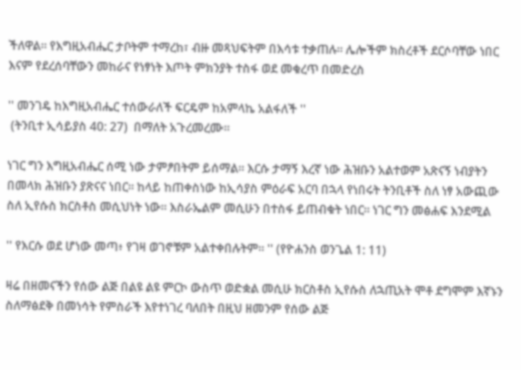ችለዋል። የእግዚአብሔር ታቦትም ተማረከ፣ ብዙ መጻህፍትም በእሳቱ ተቃጠሉ። ሌሎችም ክስረቶች ደርሶባቸው ነበር እናም የደረሰባቸውን መከራና የነፃነት እጦት ምክንያት ተስፋ ወደ መቁረጥ በመድረስ

'' መንገዴ ከእግዚአብሔር ተሰውራለች ፍርዴም ከአምላኬ አልፋለች ''
 (ትንቢተ ኢሳይያስ 40: 27)  በማለት አጉረመረሙ።

ነገር ግን እግዚአብሔር ሰሚ ነው ታምፆበትም ይሰማል። እርሱ ታማኝ እረኛ ነው ሕዝቡን አልተወም አጽናኝ ነብያትን በመላክ ሕዝቡን ያጽናና ነበር። ከላይ ከጠቀስነው ከኢሳያስ ምዕራፍ አርባ በኋላ የነበሩት ትንቢቶች ስለ ነፃ አውጪው ስለ ኢየሱስ ክርስቶስ መሲህነት ነው። እስራኤልም መሲሁን በተስፋ ይጠብቁት ነበር። ነገር ግን መፅሐፍ እንደሚል

'' የእርሱ ወደ ሆነው መጣ፥ የገዛ ወገኖቹም አልተቀበሉትም። '' (የዮሐንስ ወንጌል 1: 11)

ዛሬ በዘመናችን የሰው ልጅ በልዩ ልዩ ምርኮ ውስጥ ወድቋል መሲሁ ክርስቶስ ኢየሱስ ለኋጢአት ሞቶ ደግሞም እኛኑን ስለማፅደቅ በመነሳት የምስራች እየተነገረ ባለበት በዚህ ዘመንም የሰው ልጅ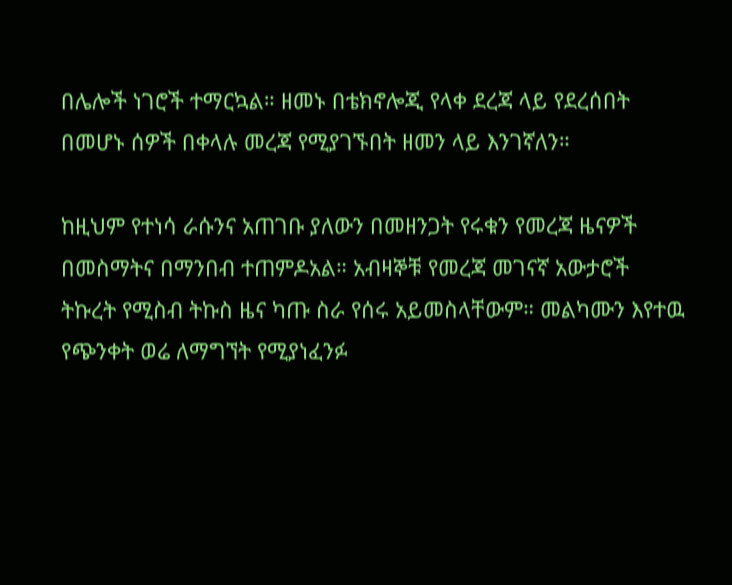በሌሎች ነገሮች ተማርኳል። ዘመኑ በቴክኖሎጂ የላቀ ደረጃ ላይ የደረሰበት በመሆኑ ሰዎች በቀላሉ መረጃ የሚያገኙበት ዘመን ላይ እንገኛለን።

ከዚህም የተነሳ ራሱንና አጠገቡ ያለውን በመዘንጋት የሩቁን የመረጃ ዜናዎች በመስማትና በማንበብ ተጠምዶአል። አብዛኞቹ የመረጃ መገናኛ አውታሮች ትኩረት የሚስብ ትኩስ ዜና ካጡ ስራ የሰሩ አይመስላቸውም። መልካሙን እየተዉ የጭንቀት ወሬ ለማግኘት የሚያነፈንፉ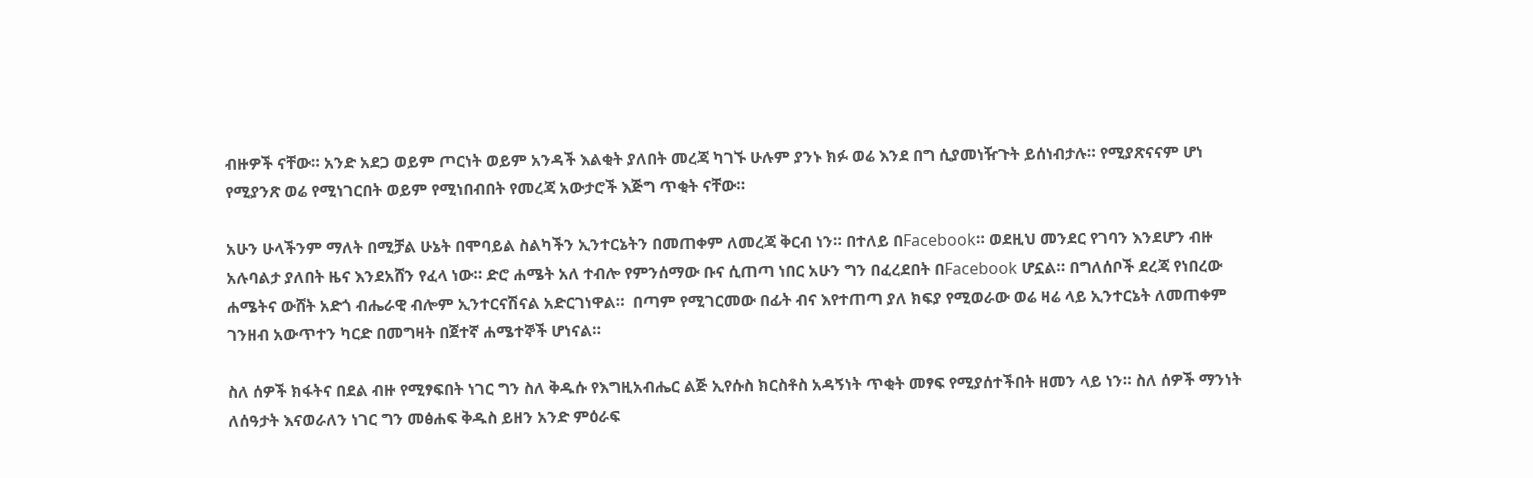ብዙዎች ናቸው። አንድ አደጋ ወይም ጦርነት ወይም አንዳች እልቂት ያለበት መረጃ ካገኙ ሁሉም ያንኑ ክፉ ወሬ እንደ በግ ሲያመነዥጉት ይሰነብታሉ። የሚያጽናናም ሆነ የሚያንጽ ወሬ የሚነገርበት ወይም የሚነበብበት የመረጃ አውታሮች እጅግ ጥቂት ናቸው።

አሁን ሁላችንም ማለት በሚቻል ሁኔት በሞባይል ስልካችን ኢንተርኔትን በመጠቀም ለመረጃ ቅርብ ነን። በተለይ በFacebook። ወደዚህ መንደር የገባን እንደሆን ብዙ አሉባልታ ያለበት ዜና እንደአሸን የፈላ ነው። ድሮ ሐሜት አለ ተብሎ የምንሰማው ቡና ሲጠጣ ነበር አሁን ግን በፈረደበት በFacebook ሆኗል። በግለሰቦች ደረጃ የነበረው ሐሜትና ውሸት አድጎ ብሔራዊ ብሎም ኢንተርናሽናል አድርገነዋል።  በጣም የሚገርመው በፊት ብና እየተጠጣ ያለ ክፍያ የሚወራው ወሬ ዛሬ ላይ ኢንተርኔት ለመጠቀም ገንዘብ አውጥተን ካርድ በመግዛት በጀተኛ ሐሜተኞች ሆነናል።

ስለ ሰዎች ክፋትና በደል ብዙ የሚፃፍበት ነገር ግን ስለ ቅዱሱ የእግዚአብሔር ልጅ ኢየሱስ ክርስቶስ አዳኝነት ጥቂት መፃፍ የሚያሰተችበት ዘመን ላይ ነን። ስለ ሰዎች ማንነት ለሰዓታት እናወራለን ነገር ግን መፅሐፍ ቅዱስ ይዘን አንድ ምዕራፍ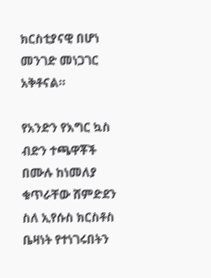ክርስቲያናዊ በሆነ መንገድ መነጋገር አቅቶናል።

የአንድን የእግር ኳስ ብድን ተጫዋቾች በሙሉ ከነመለያ ቁጥራቸው ሸምድደን ስለ ኢየሱስ ክርስቶስ ቤዛነት የተነገሩበትን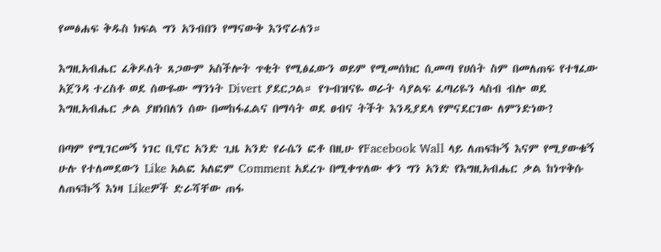የመፅሐፍ ቅዱስ ክፍል ግን አንብበን የማናውቅ እንኖራለን።

እግዚአብሔር ፈቅዶለት ጸጋውም አስችሎት ጥቂት የሚፅፈውን ወይም የሚመሰክር ሲመጣ የሀሰት ስም በመለጠፍ የተፃፈው አጀንዳ ተረስቶ ወደ ሰውዬው ማንነት Divert ያደርጋል። የጉብዝናዬ ወራት ሳያልፍ ፈጣሪዬን ላስብ ብሎ ወደ እግዚአብሔር ቃል ያዘነበለን ሰው በመከፋፈልና በማሳት ወደ ፀብና ትችት እንዲያደላ የምናደርገው ለምንድነው?

በጣም የሚገርመኝ ነገር ቢኖር አንድ ጊዜ አንድ የራሴን ፎቶ በዚሁ የFacebook Wall ላይ ለጠፍኩኝ እናም የሚያውቁኝ ሁሉ የተለመደውን Like አልፎ አለፎም Comment አደረጉ በሚቀጥለው ቀን ግን አንድ የእግዚአብሔር ቃል ከነጥቅሱ ለጠፍኩኝ እነዛ Likeዎች ድራሻቸው ጠፋ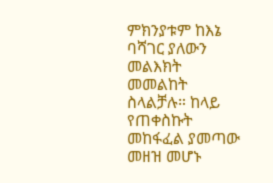ምክንያቱም ከእኔ ባሻገር ያለውን መልእክት መመልከት ስላልቻሉ። ከላይ የጠቀስኩት መከፋፈል ያመጣው መዘዝ መሆኑ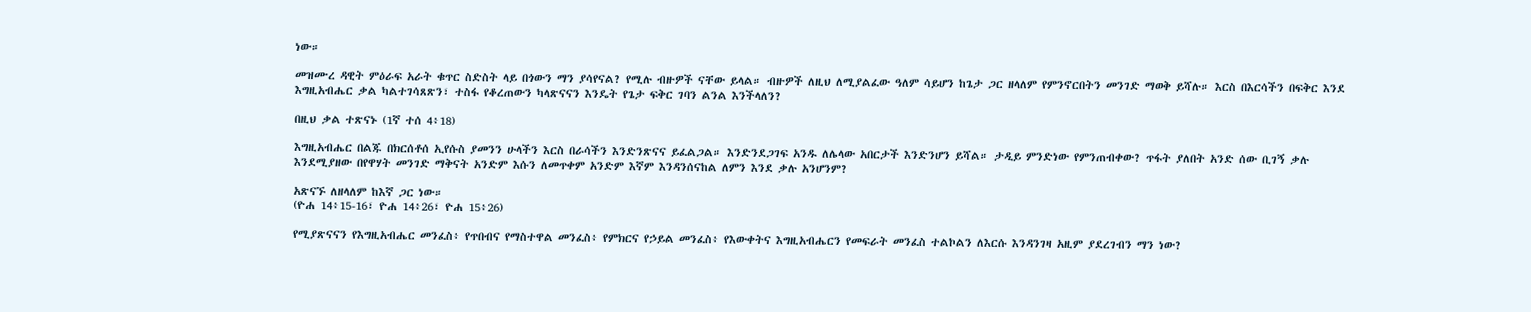ነው።

መዝሙረ ዳዊት ምዕራፍ አራት ቁጥር ስድስት ላይ በጎውን ማን ያሳየናል? የሚሉ ብዙዎች ናቸው ይላል። ብዙዎች ለዚህ ለሚያልፈው ዓለም ሳይሆን ከጌታ ጋር ዘላለም የምንኖርበትን መንገድ ማወቅ ይሻሉ። እርስ በእርሳችን በፍቅር እንደ እግዚአብሔር ቃል ካልተገሳጸጽን፣ ተስፋ የቆረጠውን ካላጽናናን እንዴት የጌታ ፍቅር ገባን ልንል እንችላለን?

በዚህ ቃል ተጽናኑ (1ኛ ተሰ 4፥18)

እግዚአብሔር በልጁ በክርሰቶሰ ኢየሱስ ያመንን ሁላችን እርስ በራሳችን እንድንጽናና ይፈልጋል። እንድንደጋገፍ አንዱ ለሌላው አበርታች እንድንሆን ይሻል። ታዲይ ምንድነው የምንጠብቀው? ጥፋት ያለበት አንድ ሰው ቢገኝ ቃሉ እንደሚያዘው በየዋሃት መንገድ ማቅናት አንድም እሱን ለመጥቀም አንድም እኛም እንዳንሰናከል ለምን እንደ ቃሉ አንሆንም?

አጽናኙ ለዘላለም ከእኛ ጋር ነው።
(ዮሐ 14፥15-16፣ ዮሐ 14፥26፣ ዮሐ 15፥26)

የሚያጽናናን የእግዚአብሔር መንፈስ፥ የጥበብና የማስተዋል መንፈስ፥ የምክርና የኃይል መንፈስ፥ የእውቀትና እግዚአብሔርን የመፍራት መንፈስ ተልኮልን ለእርሱ እንዳንገዛ አዚም ያደረገብን ማን ነው?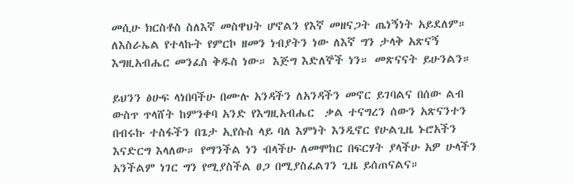መሲሁ ክርስቶስ ስለእኛ መስዋህት ሆኖልን የእኛ መዘናጋት ጤነኝነት አይደለም። ለእስራኤል የተላኩት የምርኮ ዘመን ነብያትን ነው ለእኛ ግን ታላቅ አጽናኝ እግዚአብሔር መንፈስ ቅዱስ ነው። እጅግ እድለኞች ነን። መጽናናት ይሁንልን።

ይህንን ፅሁፍ ላነበባችሁ በሙሉ አንዳችን ለአንዳችን መኖር ይገባልና በሰው ልብ ውስጥ ጥላሸት ከምንቀባ አንድ የእግዚአብሔር  ቃል ተናግረን ሰውን አጽናንተን በብሩኩ ተስፋችን በጌታ ኢየሱስ ላይ ባለ እምነት እንዲኖር የሁልጊዜ ኑሮአችን እናድርግ እላለው። የማንችል ነን ብላችሁ ለመሞከር በፍርሃት ያላችሁ አዎ ሁላችን አንችልም ነገር ግን የሚያስችል ፀጋ በሚያስፈልገን ጊዜ ይሰጠናልና።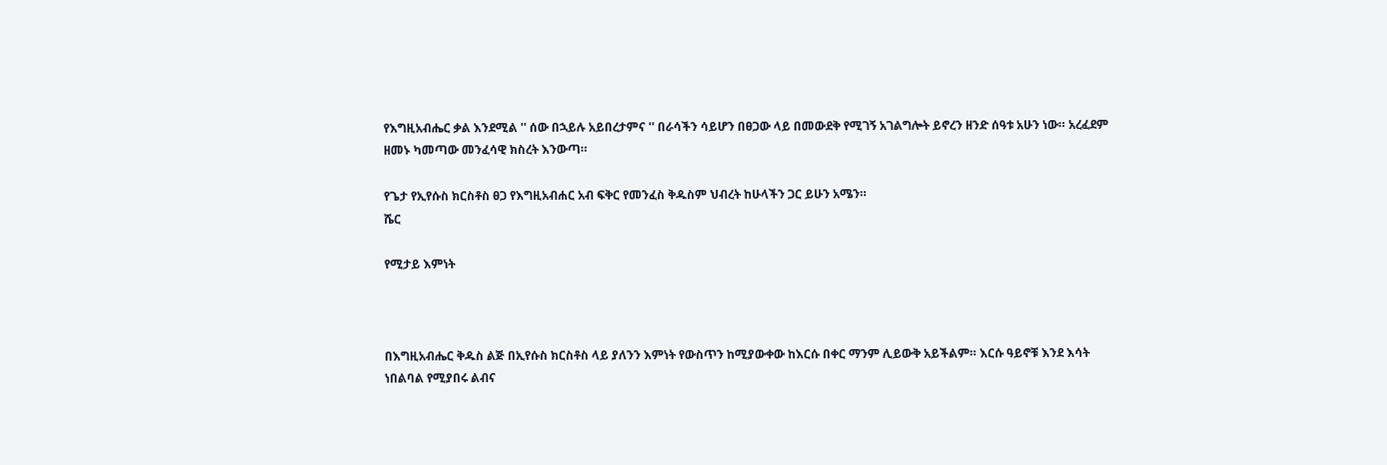የእግዚአብሔር ቃል እንደሚል '' ሰው በኋይሉ አይበረታምና '' በራሳችን ሳይሆን በፀጋው ላይ በመውደቅ የሚገኝ አገልግሎት ይኖረን ዘንድ ሰዓቱ አሁን ነው። አረፈደም ዘመኑ ካመጣው መንፈሳዊ ክስረት እንውጣ።

የጌታ የኢየሱስ ክርስቶስ ፀጋ የእግዚአብሐር አብ ፍቅር የመንፈስ ቅዱስም ህብረት ከሁላችን ጋር ይሁን አሜን።
ሼር

የሚታይ እምነት



በእግዚአብሔር ቅዱስ ልጅ በኢየሱስ ክርስቶስ ላይ ያለንን እምነት የውስጥን ከሚያውቀው ከእርሱ በቀር ማንም ሊይውቅ አይችልም። እርሱ ዓይኖቹ እንደ እሳት ነበልባል የሚያበሩ ልብና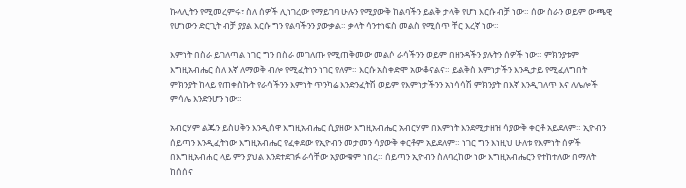ኩላሊትን የሚመረምሩ፣ ስለ ሰዎች ሊነገረው የማይገባ ሁሉን የሚያውቅ ከልባችን ይልቅ ታላቅ የሆነ እርሱ ብቻ ነው። ሰው ስራን ወይም ውጫዊ የሆነውን ድርጊት ብቻ ያያል እርሱ ግን የልባችንን ያውቃል። ቃላት ሳንተነፍስ መልስ የሚሰጥ ቸር እረኛ ነው።

እምነት በስራ ይገለጣል ነገር ግን በስራ መገለጡ የሚጠቅመው መልሶ ራሳችንን ወይም በዘንዳችን ያሉትን ሰዎች ነው። ምክንያቱም እግዚአብሔር ስለ እኛ ለማወቅ ብሎ የሚፈትነን ነገር የለም። እርሱ አስቀድሞ አውቆናልና። ይልቅስ እምነታችን እንዲታይ የሚፈለግበት ምክንያት ከላይ የጠቀስኩት የራሳችንን እምነት ጥንካሬ እንድንፈትሽ ወይም የእምነታችንን አነሳሳሽ ምክንያት በእኛ እንዲገለጥ እና ለሌሎች ምሳሌ እንድንሆን ነው።

አብርሃም ልጁን ይስሀቅን እንዲሰዋ እግዚአብሔር ሲያዘው እግዚአብሔር አብርሃም በእምነት እንደሚታዘዝ ሳያውቅ ቀርቶ አይደለም። ኢዮብን ሰይጣን እንዲፈትነው እግዚአብሔር የፈቀደው የኢዮብን መታመን ሳያውቅ ቀርቶም አይደለም። ነገር ግን እነዚህ ሁለቱ የእምነት ሰዎች በእግዚአብሐር ላይ ምን ያህል እንደተደገፉ ራሳቸው አያውቁም ነበረ። ሰይጣን ኢዮብን ስለባረከው ነው እግዚአብሔርን የተከተለው በማለት ከሰሰና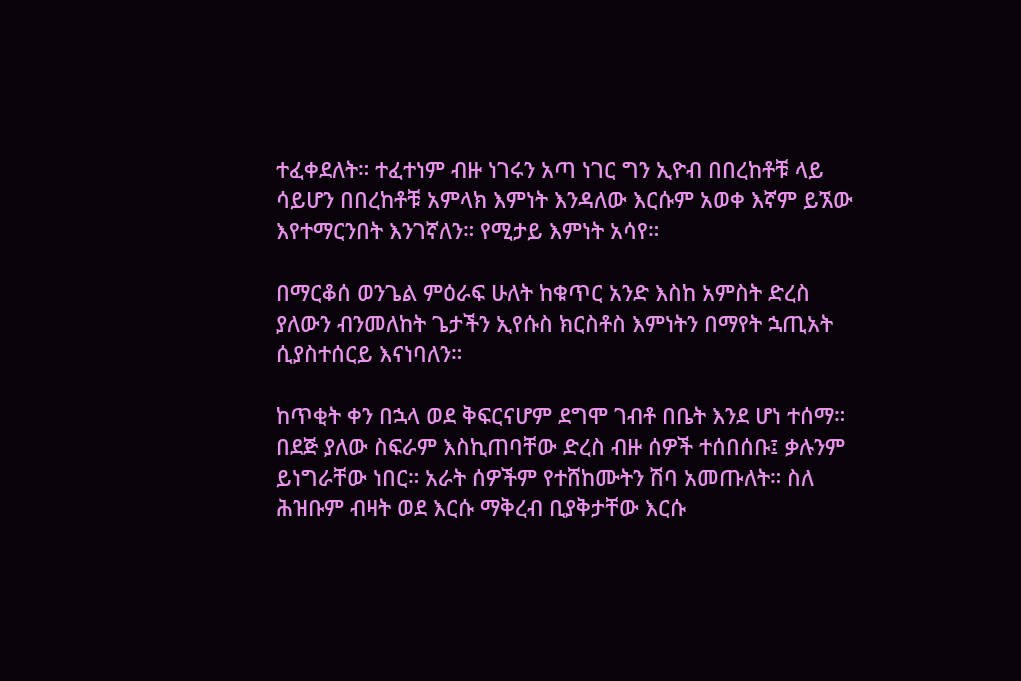ተፈቀደለት። ተፈተነም ብዙ ነገሩን አጣ ነገር ግን ኢዮብ በበረከቶቹ ላይ ሳይሆን በበረከቶቹ አምላክ እምነት እንዳለው እርሱም አወቀ እኛም ይኧው እየተማርንበት እንገኛለን። የሚታይ እምነት አሳየ።

በማርቆሰ ወንጌል ምዕራፍ ሁለት ከቁጥር አንድ እስከ አምስት ድረስ ያለውን ብንመለከት ጌታችን ኢየሱስ ክርስቶስ እምነትን በማየት ኋጢአት ሲያስተሰርይ እናነባለን።

ከጥቂት ቀን በኋላ ወደ ቅፍርናሆም ደግሞ ገብቶ በቤት እንደ ሆነ ተሰማ። በደጅ ያለው ስፍራም እስኪጠባቸው ድረስ ብዙ ሰዎች ተሰበሰቡ፤ ቃሉንም ይነግራቸው ነበር። አራት ሰዎችም የተሸከሙትን ሽባ አመጡለት። ስለ ሕዝቡም ብዛት ወደ እርሱ ማቅረብ ቢያቅታቸው እርሱ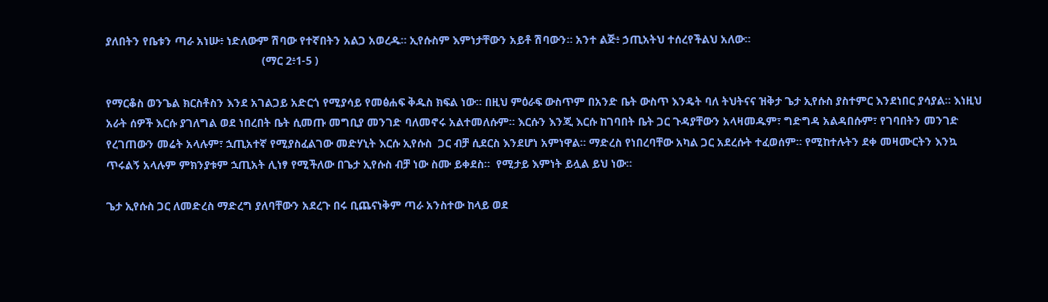ያለበትን የቤቱን ጣራ አነሡ፥ ነድለውም ሽባው የተኛበትን አልጋ አወረዱ። ኢየሱስም እምነታቸውን አይቶ ሽባውን። አንተ ልጅ፥ ኃጢአትህ ተሰረየችልህ አለው።
                                                    (ማር 2፥1-5 )

የማርቆስ ወንጌል ክርስቶስን እንደ አገልጋይ አድርጎ የሚያሳይ የመፅሐፍ ቅዱስ ክፍል ነው። በዚህ ምዕራፍ ውስጥም በአንድ ቤት ውስጥ እንዴት ባለ ትህትናና ዝቅታ ጌታ ኢየሱስ ያስተምር እንደነበር ያሳያል። እነዚህ አራት ሰዎች እርሱ ያገለግል ወደ ነበረበት ቤት ሲመጡ መግቢያ መንገድ ባለመኖሩ አልተመለሱም። እርሱን እንጂ እርሱ ከገባበት ቤት ጋር ጉዳያቸውን አላዛመዱም፣ ግድግዳ አልዳበሱም፣ የገባበትን መንገድ የረገጠውን መሬት አላሉም፣ ኋጢአተኛ የሚያስፈልገው መድሃኒት እርሱ ኢየሱስ  ጋር ብቻ ሲደርስ እንደሆነ አምነዋል። ማድረስ የነበረባቸው አካል ጋር አደረሱት ተፈወሰም። የሚከተሉትን ደቀ መዛሙርትን እንኳ ጥሩልኝ አላሉም ምክንያቱም ኋጢአት ሊነፃ የሚችለው በጌታ ኢየሱስ ብቻ ነው ስሙ ይቀደስ።  የሚታይ እምነት ይሏል ይህ ነው።

ጌታ ኢየሱስ ጋር ለመድረስ ማድረግ ያለባቸውን አደረጉ በሩ ቢጨናነቅም ጣራ አንስተው ከላይ ወደ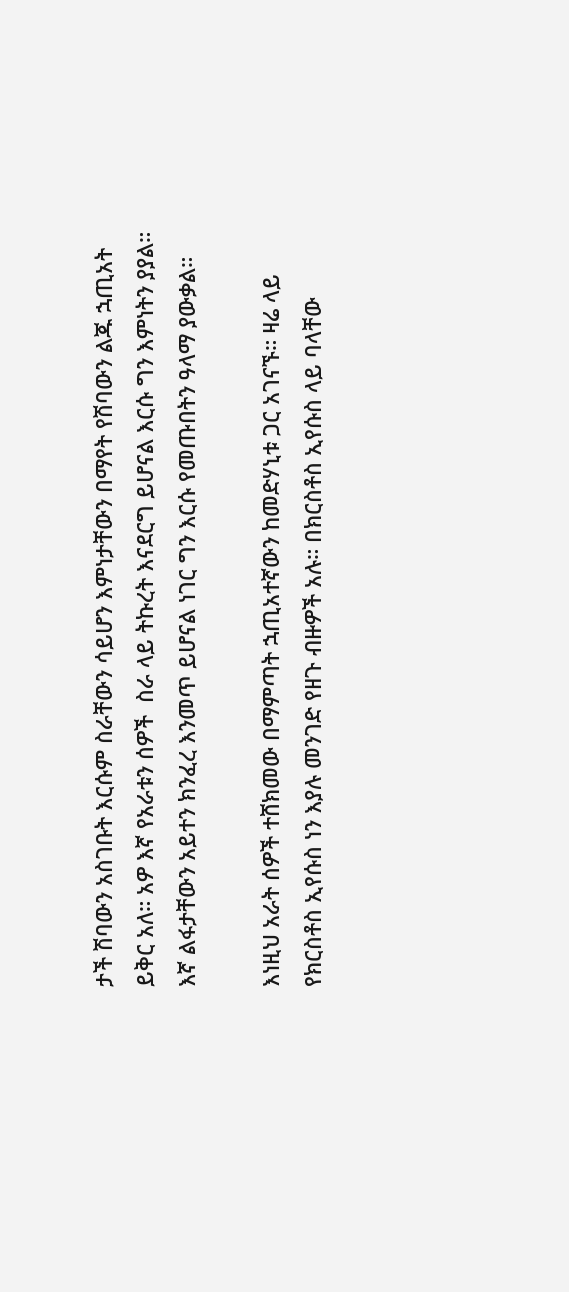ታች ሽባውን አስገቡት እርሱም ስራቸውን ሳይሆን እምነታቸውን በማየት የሽባውን ልጁ ኋጢአት ይቅር አለ። አዎ እኛ የአራቱን ሰዎች  ስራ ላይ ትኩረት እናደርግ ይሆናል እርሱ ግን እምነትን ያያል። እኛ ልፋታቸውን አይተን ክንፈረ እንመጥ ይሆናል ነገር ግን እርሱ የመጡበትን ዓላማ ያውቃል።

እነዚህ አራት ሰዎች ተሸክመው በማምጣት ኋጢአተኛውን ከመድሃኒቱ ጋር አገናኙ። ዛሬ ላይ የክርስቶስ ኢየሱስ ነን እያሉ መንገድ የዘጉ ብዙዎች አሉ። በክርስቶስ ኢየሱስ ላይ ባላቸው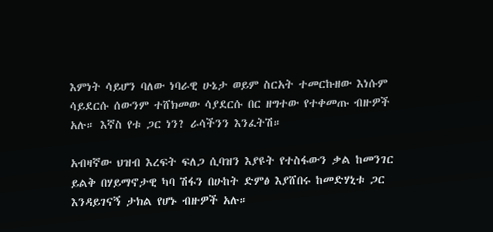እምነት ሳይሆን ባለው ነባራዊ ሁኔታ ወይም ስርአት ተመርኩዘው እነሱም ሳይደርሱ ሰውንም ተሸክመው ሳያደርሱ በር ዘግተው የተቀመጡ ብዙዎች አሉ። እኛስ የቱ ጋር ነን? ራሳችንን እንፈትሽ።

አብዛኛው ህዝብ እረፍት ፍለጋ ሲባዝን እያዩት የተስፋውን ቃል ከመንገር ይልቅ በሃይማኖታዊ ካባ ሽፋን በሁከት ድምፅ እያሸበሩ ከመድሃኒቱ ጋር እንዳይገናኝ ታክል የሆኑ ብዙዎች አሉ።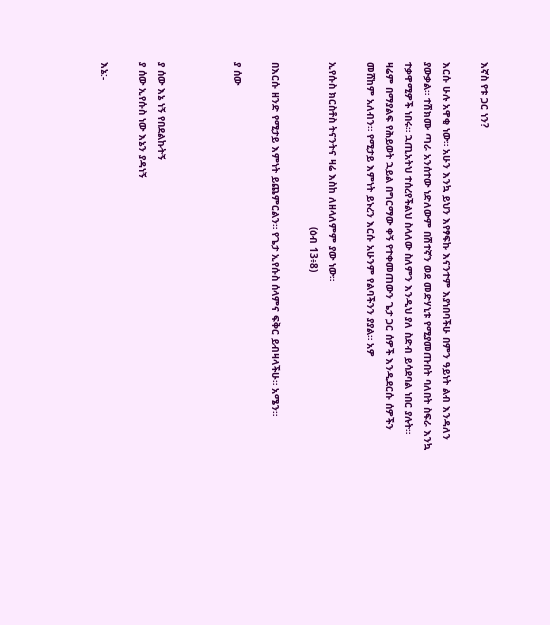እኛስ የቱ ጋር ነን?

እርሱ ሁሉ አዋቂ ነው። አሁን እንኳ ይህን እየፃፍኩ እናንተም እያነበባችሁ በምን ዓይነት ልብ እንዳለን ያውቃል። ተሽክሙ ጣራ አንሰተው ነድለውም በሽተኛን ወደ መድሃኒቱ የሚያመጡበት ባለበት ስፍራ እንኳ ተቃዋሚዎች ነበሩ። ኋጢአትህ ተሰረየችልህ ስላለው ስለምን እንዲህ ያለ ስድብ ይሳደባል ነበር ያሉት። ዛሬም በማያልፍ የሕይወት ኋይል በግርማው ቀኝ የተቀመጠውን ጌታ ጋር ሰዎች እንዲደርሱ ሰዎችን መሸከም አለብን። የሚታይ እምነት ይኑረን እርሱ አሁንም የልባችንን ያያል። አዎ

ኢየሱስ ክርስቶስ ትናንትና ዛሬ እስከ ለዘላለምም ያው ነው።
                                                       (ዕብ 13፥8)

በእርሱ ዘንድ የሚታይ እምነት ይጨምርልን። የጌታ ኢየሱስ ሰላምና ፍቅር ይብዛላችሁ። አሜን።

ያ ሰው



ያ ሰው እኔ ነኝ የበደልኩትኝ
ያ ሰው ኢየሱስ ነው እኔን ያዳነኝ

እኔ:-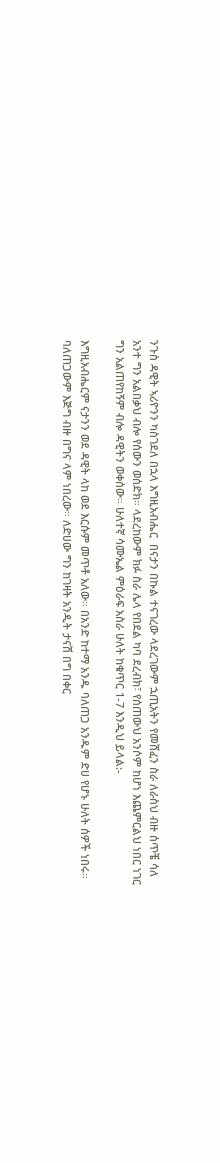ንጉስ ዳዊት ኣሪዮንን ካስገደለ በኋላ እግዚአብሔር  በናታን በኩል ተናገረው ላደረገውም ኋጢአትን የመሸፈን ስራ ለራስህ ብዙ ሰጥቼ ሳለ አንተ ግን አልበቃህ ብሎ የሰውን ወሰድክ። ላደረከውም ክፉ ስራ ሌላ የበደል ካባ ደረብክ፣ የሰጠውህ አንሶም ከሆነ እጨምርልህ ነበር ነገር ግን አልጠየከኝም ብሎ ዳዊትን ወቀሰው። ሁለተኛ ሳሙኤል ምዕራፍ አስራ ሁለት ከቁጥር 1-7 እንዲህ ይላል:-

እግዚአብሔርም ናታንን ወደ ዳዊት ላከ ወደ እርሱም መጥቶ አለው። በአንድ ከተማ አንዱ ባለጠጋ አንዱም ድሀ የሆኑ ሁለት ሰዎች ነበሩ። ባለጠጋውም እጅግ ብዙ በግና ላም ነበረው። ለድሀው ግን ከገዛት አንዲት ታናሽ በግ በቀር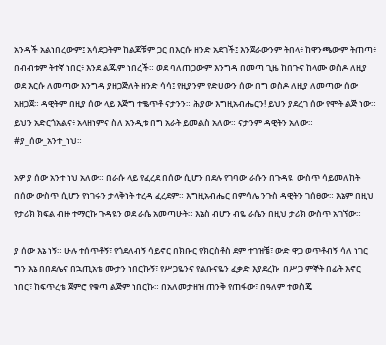አንዳች አልነበረውም፤ አሳደጋትም ከልጆቹም ጋር በእርሱ ዘንድ አደገች፤ እንጀራውንም ትበላ፥ ከዋንጫውም ትጠጣ፥ በብብቱም ትተኛ ነበር፥ እንደ ልጁም ነበረች። ወደ ባለጠጋውም እንግዳ በመጣ ጊዜ ከበጉና ከላሙ ወስዶ ለዚያ ወደ እርሱ ለመጣው እንግዳ ያዘጋጅለት ዘንድ ሳሳ፤ የዚያንም የድሀውን ሰው በግ ወስዶ ለዚያ ለመጣው ሰው አዘጋጀ። ዳዊትም በዚያ ሰው ላይ እጅግ ተቈጥቶ ናታንን። ሕያው እግዚአብሔርን! ይህን ያደረገ ሰው የሞት ልጅ ነው። ይህን አድርጎአልና፥ አላዘነምና ስለ አንዲቱ በግ አራት ይመልስ አለው። ናታንም ዳዊትን አለው። #ያ_ሰው_አንተ_ነህ።

አዎ ያ ሰው አንተ ነህ አለው። በራሱ ላይ የፈረደ በሰው ሲሆን በደሉ የገባው ራሱን በጉዳዩ  ውስጥ ሳይመለከት በሰው ውስጥ ሲሆን የነገሩን ታላቅነት ተረዳ ፈረደም። እግዚአብሔር በምሳሌ ንጉስ ዳዊትን ገሰፀው። እኔም በዚህ የታሪክ ክፍል ብዙ ተማርኩ ጉዳዩን ወደ ራሴ አመጣሁት። እኔስ ብሆን ብዬ ራሴን በዚህ ታሪክ ውስጥ አገኘው።

ያ ሰው እኔ ነኝ። ሁሉ ተሰጥቶኝ፣ የጎደለብኝ ሳይኖር በክቡር የክርስቶስ ደም ተገዝቼ፣ ውድ ዋጋ ወጥቶብኝ ሳለ ነገር ግን እኔ በበደሌና በኋጢአቴ ሙታን ነበርኩኝ፣ የሥጋዬንና የልቡናዬን ፈቃድ እያደረኩ  በሥጋ ምኞት በፊት እኖር ነበር፣ ከፍጥረቴ ጀምሮ የቁጣ ልጅም ነበርኩ። በአለመታዘዝ ጠንቅ የጠፋው፣ በዓለም ተወስጄ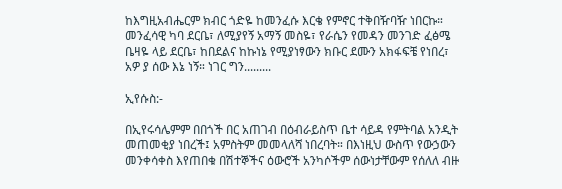ከእግዚአብሔርም ክብር ጎድዬ ከመንፈሱ እርቄ የምኖር ተቅበዥባዥ ነበርኩ። መንፈሳዊ ካባ ደርቤ፣ ለሚያየኝ አማኝ መስዬ፣ የራሴን የመዳን መንገድ ፈፅሜ ቤዛዬ ላይ ደርቤ፣ ከበደልና ከኩነኔ የሚያነፃውን ክቡር ደሙን አክፋፍቼ የነበረ፣ አዎ ያ ሰው እኔ ነኝ። ነገር ግን.........

ኢየሱስ:-

በኢየሩሳሌምም በበጎች በር አጠገብ በዕብራይስጥ ቤተ ሳይዳ የምትባል አንዲት መጠመቂያ ነበረች፤ አምስትም መመላለሻ ነበረባት። በእነዚህ ውስጥ የውኃውን መንቀሳቀስ እየጠበቁ በሽተኞችና ዕውሮች አንካሶችም ሰውነታቸውም የሰለለ ብዙ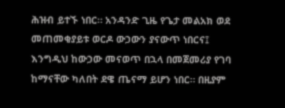ሕዝብ ይተኙ ነበር። አንዳንድ ጊዜ የጌታ መልአክ ወደ መጠመቂያይቱ ወርዶ ውኃውን ያናውጥ ነበርና፤ እንግዲህ ከውኃው መናወጥ በኋላ በመጀመሪያ የገባ ከማናቸው ካለበት ደዌ ጤናማ ይሆን ነበር። በዚያም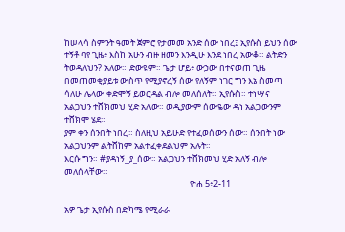ከሠላሳ ስምንት ዓመት ጀምሮ የታመመ አንድ ሰው ነበረ፤ ኢየሱስ ይህን ሰው ተኝቶ ባየ ጊዜ፥ እስከ አሁን ብዙ ዘመን እንዲሁ እንደ ነበረ አውቆ። ልትድን ትወዳለህን? አለው። ድውዩም። ጌታ ሆይ፥ ውኃው በተናወጠ ጊዜ በመጠመቂያይቱ ውስጥ የሚያኖረኝ ሰው የለኝም ነገር ግን እኔ ስመጣ ሳለሁ ሌላው ቀድሞኝ ይወርዳል ብሎ መለሰለት። ኢየሱስ። ተነሣና አልጋህን ተሸክመህ ሂድ አለው። ወዲያውም ሰውዬው ዳነ አልጋውንም ተሸክሞ ሄደ።
ያም ቀን ሰንበት ነበረ። ስለዚህ አይሁድ የተፈወሰውን ሰው። ሰንበት ነው አልጋህንም ልትሸከም አልተፈቀደልህም አሉት።
እርሱ ግን። #ያዳነኝ_ያ_ሰው። አልጋህን ተሸክመህ ሂድ አለኝ ብሎ መለሰላቸው።
                                                               ዮሐ 5፥2-11

አዎ ጌታ ኢየሱስ በድካሜ የሚራራ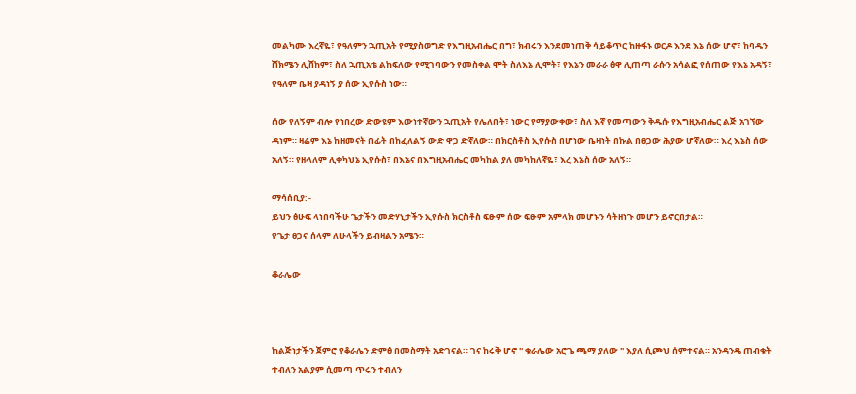መልካሙ እረኛዬ፣ የዓለምን ኋጢአት የሚያስወግድ የእግዚአብሔር በግ፣ ክብሩን እንደመነጠቅ ሳይቆጥር ከዙፋኑ ወርዶ እንደ እኔ ሰው ሆኖ፣ ከባዱን ሸክሜን ሊሸከም፣ ስለ ኋጢአቴ ልከፍለው የሚገባውን የመስቀል ሞት ስለእኔ ሊሞት፣ የእኔን መራራ ፅዋ ሊጠጣ ራሱን አሳልፎ የሰጠው የእኔ አዳኝ፣ የዓለም ቤዛ ያዳነኝ ያ ሰው ኢየሱስ ነው።

ሰው የለኝም ብሎ የነበረው ድውዩም እውነተኛውን ኋጢአት የሌለበት፣ ነውር የማያውቀው፣ ስለ እኛ የመጣውን ቅዱሱ የእግዚአብሔር ልጅ አገኘው ዳነም። ዛሬም እኔ ከዘመናት በፊት በከፈለልኝ ውድ ዋጋ ድኛለው። በክርስቶስ ኢየሱስ በሆነው ቤዛነት በኩል በፀጋው ሕያው ሆኛለው። እረ እኔስ ሰው አለኝ። የዘላለም ሊቀካህኔ ኢየሱስ፣ በእኔና በእግዚአብሔር መካከል ያለ መካከለኛዬ፣ እረ እኔስ ሰው አለኝ።

ማሳሰቢያ:-
ይህን ፅሁፍ ላነበባችሁ ጌታችን መድሃኒታችን ኢየሱስ ክርስቶስ ፍፁም ሰው ፍፁም አምላክ መሆኑን ሳትዘነጉ መሆን ይኖርበታል።
የጌታ ፀጋና ሰላም ለሁላችን ይብዛልን አሜን።

ቆራሌው



ከልጅነታችን ጀምሮ የቆራሌን ድምፅ በመስማት አድገናል። ገና ከሩቅ ሆኖ '' ቁራሌው አሮጌ ጫማ ያለው '' እያለ ሲጮህ ሰምተናል። አንዳንዴ ጠብቁት ተብለን አልያም ሲመጣ ጥሩን ተብለን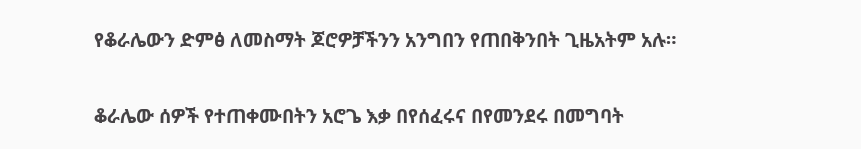የቆራሌውን ድምፅ ለመስማት ጆሮዎቻችንን አንግበን የጠበቅንበት ጊዜአትም አሉ።

ቆራሌው ሰዎች የተጠቀሙበትን አሮጌ እቃ በየሰፈሩና በየመንደሩ በመግባት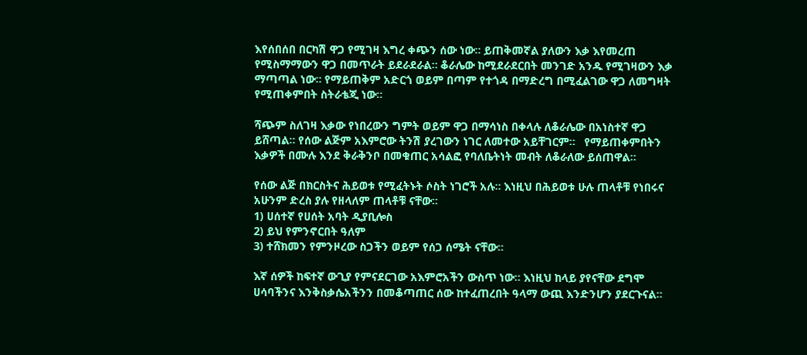እየሰበሰበ በርካሽ ዋጋ የሚገዛ እግረ ቀጭን ሰው ነው። ይጠቅመኛል ያለውን እቃ እየመረጠ የሚስማማውን ዋጋ በመጥራት ይደራደራል። ቆራሌው ከሚደራደርበት መንገድ አንዱ የሚገዛውን እቃ ማጣጣል ነው። የማይጠቅም አድርጎ ወይም በጣም የተጎዳ በማድረግ በሚፈልገው ዋጋ ለመግዛት የሚጠቀምበት ስትራቴጂ ነው።

ሻጭም ስለገዛ እቃው የነበረውን ግምት ወይም ዋጋ በማሳነስ በቀላሉ ለቆራሌው በአነስተኛ ዋጋ ይሸጣል። የሰው ልጅም አእምሮው ትንሽ ያረገውን ነገር ለመተው አይቸገርም።   የማይጠቀምበትን እቃዎች በሙሉ እንደ ቅራቅንቦ በመቁጠር አሳልፎ የባለቤትነት መብት ለቆራለው ይሰጠዋል።

የሰው ልጅ በክርስትና ሕይወቱ የሚፈትኑት ሶስት ነገሮች አሉ። እነዚህ በሕይወቱ ሁሉ ጠላቶቹ የነበሩና አሁንም ድረስ ያሉ የዘላለም ጠላቶቹ ናቸው።
1) ሀሰተኛ የሀሰት አባት ዲያቢሎስ
2) ይህ የምንኖርበት ዓለም
3) ተሸክመን የምንዞረው ስጋችን ወይም የሰጋ ሰሜት ናቸው።

እኛ ሰዎች ከፍተኛ ውጊያ የምናደርገው አእምሮአችን ውስጥ ነው። እነዚህ ከላይ ያየናቸው ደግሞ ሀሳባችንና እንቅስቃሴአችንን በመቆጣጠር ሰው ከተፈጠረበት ዓላማ ውጪ እንድንሆን ያደርጉናል።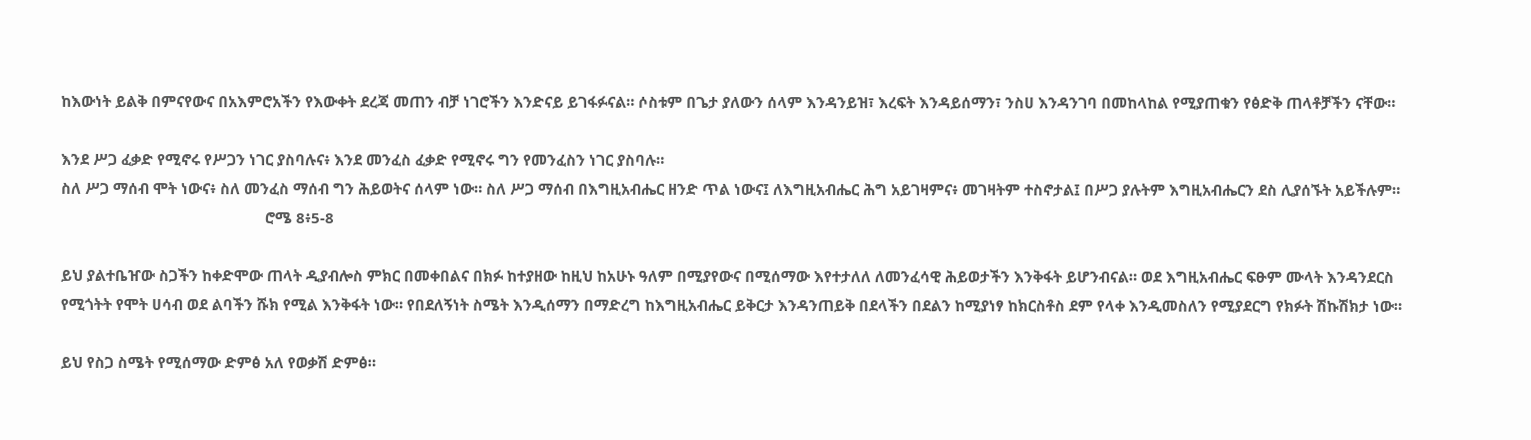ከእውነት ይልቅ በምናየውና በአእምሮአችን የእውቀት ደረጃ መጠን ብቻ ነገሮችን እንድናይ ይገፋፉናል። ሶስቱም በጌታ ያለውን ሰላም እንዳንይዝ፣ እረፍት እንዳይሰማን፣ ንስሀ እንዳንገባ በመከላከል የሚያጠቁን የፅድቅ ጠላቶቻችን ናቸው።

እንደ ሥጋ ፈቃድ የሚኖሩ የሥጋን ነገር ያስባሉና፥ እንደ መንፈስ ፈቃድ የሚኖሩ ግን የመንፈስን ነገር ያስባሉ።
ስለ ሥጋ ማሰብ ሞት ነውና፥ ስለ መንፈስ ማሰብ ግን ሕይወትና ሰላም ነው። ስለ ሥጋ ማሰብ በእግዚአብሔር ዘንድ ጥል ነውና፤ ለእግዚአብሔር ሕግ አይገዛምና፥ መገዛትም ተስኖታል፤ በሥጋ ያሉትም እግዚአብሔርን ደስ ሊያሰኙት አይችሉም።
                                                   ሮሜ 8፥5-8

ይህ ያልተቤዠው ስጋችን ከቀድሞው ጠላት ዲያብሎስ ምክር በመቀበልና በክፉ ከተያዘው ከዚህ ከአሁኑ ዓለም በሚያየውና በሚሰማው እየተታለለ ለመንፈሳዊ ሕይወታችን እንቅፋት ይሆንብናል። ወደ እግዚአብሔር ፍፁም ሙላት እንዳንደርስ የሚጎትት የሞት ሀሳብ ወደ ልባችን ሹክ የሚል እንቅፋት ነው። የበደለኝነት ስሜት እንዲሰማን በማድረግ ከእግዚአብሔር ይቅርታ እንዳንጠይቅ በደላችን በደልን ከሚያነፃ ከክርስቶስ ደም የላቀ እንዲመስለን የሚያደርግ የክፉት ሽኩሽክታ ነው።

ይህ የስጋ ስሜት የሚሰማው ድምፅ አለ የወቃሽ ድምፅ።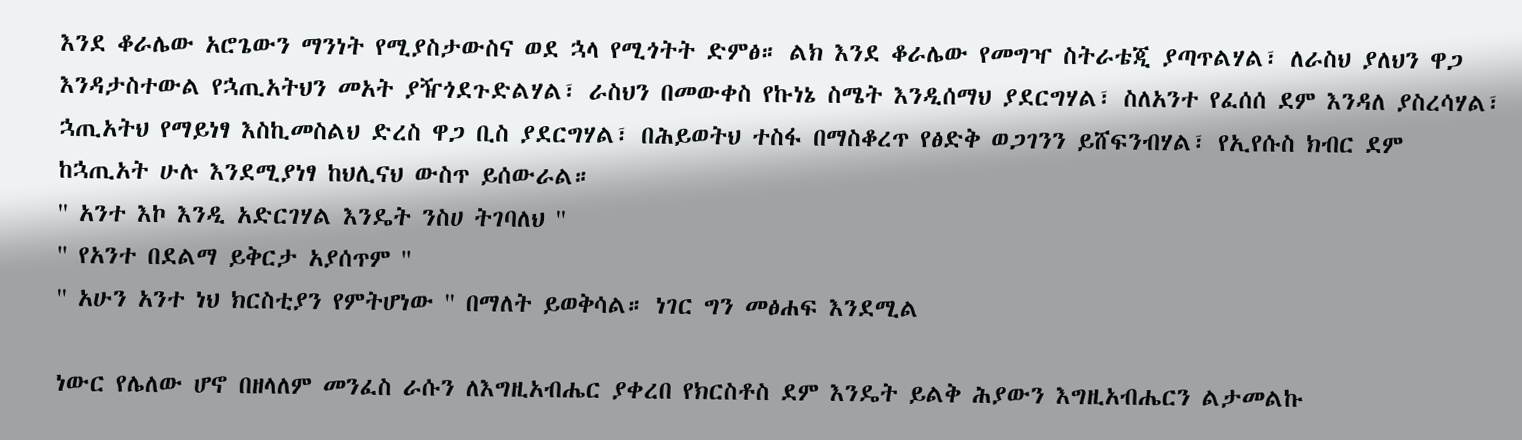እንደ ቆራሌው አሮጌውን ማንነት የሚያስታውስና ወደ ኋላ የሚጎትት ድምፅ። ልክ እንደ ቆራሌው የመግዣ ስትራቴጂ ያጣጥልሃል፣ ለራስህ ያለህን ዋጋ እንዳታስተውል የኋጢአትህን መአት ያዥጎደጉድልሃል፣ ራስህን በመውቀስ የኩነኔ ስሜት እንዲሰማህ ያደርግሃል፣ ስለአንተ የፈሰሰ ደም እንዳለ ያስረሳሃል፣ ኋጢአትህ የማይነፃ እስኪመስልህ ድረስ ዋጋ ቢስ ያደርግሃል፣ በሕይወትህ ተስፋ በማስቆረጥ የፅድቅ ወጋገንን ይሸፍንብሃል፣ የኢየሱስ ክብር ደም ከኋጢአት ሁሉ እንደሚያነፃ ከህሊናህ ውስጥ ይሰውራል።
'' አንተ እኮ እንዲ አድርገሃል እንዴት ንስሀ ትገባለህ ''
'' የአንተ በደልማ ይቅርታ አያሰጥም ''
'' አሁን አንተ ነህ ክርስቲያን የምትሆነው '' በማለት ይወቅሳል። ነገር ግን መፅሐፍ እንደሚል

ነውር የሌለው ሆኖ በዘላለም መንፈስ ራሱን ለእግዚአብሔር ያቀረበ የክርስቶስ ደም እንዴት ይልቅ ሕያውን እግዚአብሔርን ልታመልኩ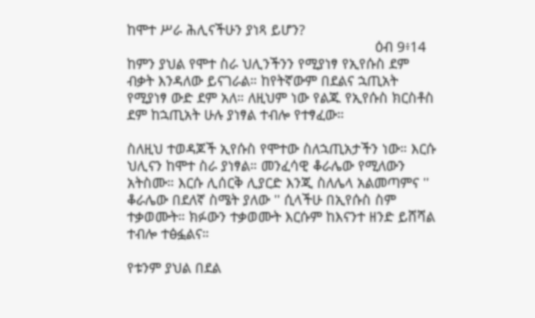ከሞተ ሥራ ሕሊናችሁን ያነጻ ይሆን?
                                                              ዕብ 9፥14
ከምን ያህል የሞተ ስራ ህሊንችንን የሚያነፃ የኢየሱስ ደም ብቃት እንዳለው ይናገራል። ከየትኛውም በደልና ኋጢአት የሚያነፃ ውድ ደም አለ። ለዚህም ነው የልጁ የኢየሱስ ክርስቶስ ደም ከኋጢአት ሁሉ ያነፃል ተብሎ የተፃፈው።

ስለዚህ ተወዳጆች ኢየሱስ የሞተው ስለኋጢአታችን ነው። እርሱ ህሊናን ከሞተ ስራ ያነፃል። መንፈሳዊ ቆራሌው የሚለውን አትስሙ። እርሱ ሊሰርቅ ሊያርድ እንጂ ስለሌላ አልመጣምና ''  ቆራሌው በደለኛ ስሜት ያለው '' ሲላችሁ በኢየሱስ ስም ተቃወሙት። ክፉውን ተቃወሙት እርሱም ከእናንተ ዘንድ ይሸሻል ተብሎ ተፅፏልና።

የቱንም ያህል በደል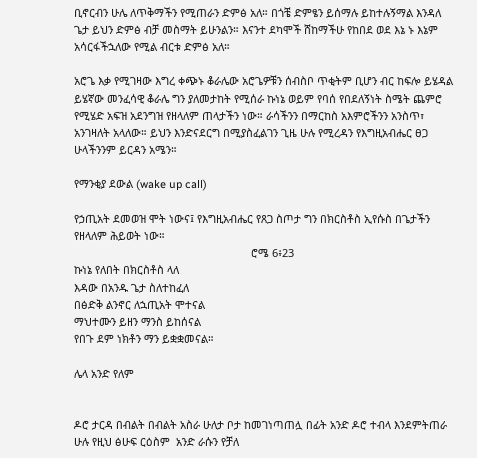ቢኖርብን ሁሌ ለጥቅማችን የሚጠራን ድምፅ አለ። በጎቼ ድምፄን ይሰማሉ ይከተሉኝማል እንዳለ ጌታ ይህን ድምፅ ብቻ መስማት ይሁንልን። እናንተ ደካሞች ሸከማችሁ የከበደ ወደ እኔ ኑ እኔም አሳርፋችኋለው የሚል ብርቱ ድምፅ አለ።

አሮጌ እቃ የሚገዛው እግረ ቀጭኑ ቆራሌው አሮጌዎቹን ሰብስቦ ጥቂትም ቢሆን ብር ከፍሎ ይሄዳል ይሄኛው መንፈሳዊ ቆራሌ ግን ያለመታከት የሚሰራ ኩነኔ ወይም የባሰ የበደለኝነት ስሜት ጨምሮ  የሚሄድ አፍዝ አደንግዝ የዘላለም ጠላታችን ነው። ራሳችንን በማርከስ አእምሮችንን አንስጥ፣ አንገዛለት አላለው። ይህን እንድናደርግ በሚያስፈልገን ጊዜ ሁሉ የሚረዳን የእግዚአብሔር ፀጋ ሁላችንንም ይርዳን አሜን።

የማንቂያ ደውል (wake up call)

የኃጢአት ደመወዝ ሞት ነውና፤ የእግዚአብሔር የጸጋ ስጦታ ግን በክርስቶስ ኢየሱስ በጌታችን የዘላለም ሕይወት ነው።
                                                           ሮሜ 6፥23
ኩነኔ የለበት በክርስቶስ ላለ
እዳው በአንዱ ጌታ ስለተከፈለ
በፅድቅ ልንኖር ለኋጢአት ሞተናል
ማህተሙን ይዘን ማንስ ይከሰናል
የበጉ ደም ነክቶን ማን ይቋቋመናል።

ሌላ አንድ የለም


ዶሮ ታርዳ በብልት በብልት አስራ ሁለታ ቦታ ከመገነጣጠሏ በፊት አንድ ዶሮ ተብላ እንደምትጠራ ሁሉ የዚህ ፅሁፍ ርዕስም  አንድ ራሱን የቻለ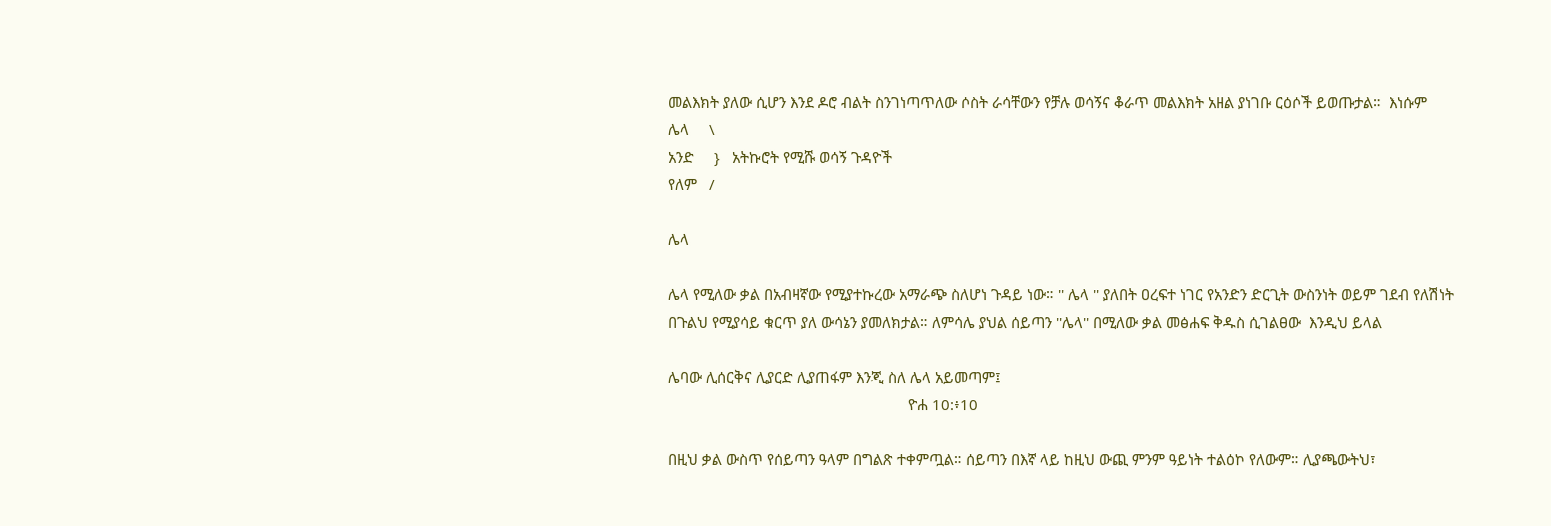መልእክት ያለው ሲሆን እንደ ዶሮ ብልት ስንገነጣጥለው ሶስት ራሳቸውን የቻሉ ወሳኝና ቆራጥ መልእክት አዘል ያነገቡ ርዕሶች ይወጡታል።  እነሱም
ሌላ     \
አንድ     }   አትኩሮት የሚሹ ወሳኝ ጉዳዮች
የለም   /

ሌላ

ሌላ የሚለው ቃል በአብዛኛው የሚያተኩረው አማራጭ ስለሆነ ጉዳይ ነው። '' ሌላ '' ያለበት ዐረፍተ ነገር የአንድን ድርጊት ውስንነት ወይም ገደብ የለሽነት በጉልህ የሚያሳይ ቁርጥ ያለ ውሳኔን ያመለክታል። ለምሳሌ ያህል ሰይጣን ''ሌላ'' በሚለው ቃል መፅሐፍ ቅዱስ ሲገልፀው  እንዲህ ይላል

ሌባው ሊሰርቅና ሊያርድ ሊያጠፋም እንጂ ስለ ሌላ አይመጣም፤
                                                            ዮሐ 10:፥10

በዚህ ቃል ውስጥ የሰይጣን ዓላም በግልጽ ተቀምጧል። ሰይጣን በእኛ ላይ ከዚህ ውጪ ምንም ዓይነት ተልዕኮ የለውም። ሊያጫውትህ፣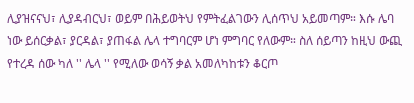ሊያዝናናህ፣ ሊያዳብርህ፣ ወይም በሕይወትህ የምትፈልገውን ሊሰጥህ አይመጣም። እሱ ሌባ ነው ይሰርቃል፣ ያርዳል፣ ያጠፋል ሌላ ተግባርም ሆነ ምግባር የለውም። ስለ ሰይጣን ከዚህ ውጪ የተረዳ ሰው ካለ '' ሌላ '' የሚለው ወሳኝ ቃል አመለካከቱን ቆርጦ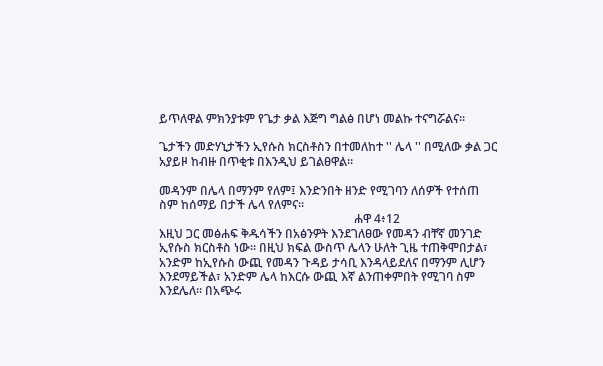ይጥለዋል ምክንያቱም የጌታ ቃል እጅግ ግልፅ በሆነ መልኩ ተናግሯልና።

ጌታችን መድሃኒታችን ኢየሱስ ክርስቶስን በተመለከተ '' ሌላ '' በሚለው ቃል ጋር አያይዞ ከብዙ በጥቂቱ በእንዲህ ይገልፀዋል።

መዳንም በሌላ በማንም የለም፤ እንድንበት ዘንድ የሚገባን ለሰዎች የተሰጠ ስም ከሰማይ በታች ሌላ የለምና።
                                                                 ሐዋ 4፥12
እዚህ ጋር መፅሐፍ ቅዱሳችን በአፅንዎት እንደገለፀው የመዳን ብቸኛ መንገድ ኢየሱስ ክርስቶስ ነው። በዚህ ክፍል ውስጥ ሌላን ሁለት ጊዜ ተጠቅሞበታል፣ አንድም ከኢየሱስ ውጪ የመዳን ጉዳይ ታሳቢ እንዳላይደለና በማንም ሊሆን እንደማይችል፣ አንድም ሌላ ከእርሱ ውጪ እኛ ልንጠቀምበት የሚገባ ስም እንደሌለ። በአጭሩ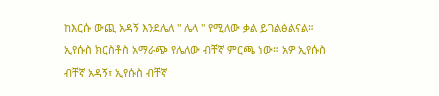ከእርሱ ውጪ አዳኝ እንደሌለ '' ሌላ '' የሚለው ቃል ይገልፅልናል። ኢየሱስ ክርስቶስ አማራጭ የሌለው ብቸኛ ምርጫ ነው። አዎ ኢየሱስ ብቸኛ አዳኝ፣ ኢየሱስ ብቸኛ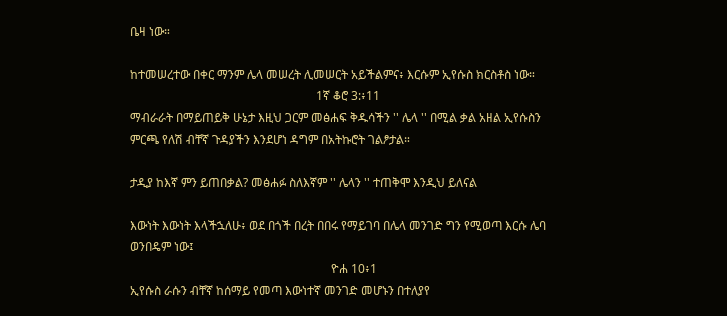ቤዛ ነው።

ከተመሠረተው በቀር ማንም ሌላ መሠረት ሊመሠርት አይችልምና፥ እርሱም ኢየሱስ ክርስቶስ ነው።
                                                              1ኛ ቆሮ 3:፥11
ማብራራት በማይጠይቅ ሁኔታ እዚህ ጋርም መፅሐፍ ቅዱሳችን '' ሌላ '' በሚል ቃል አዘል ኢየሱስን ምርጫ የለሽ ብቸኛ ጉዳያችን እንደሆነ ዳግም በአትኩሮት ገልፆታል።

ታዲያ ከእኛ ምን ይጠበቃል? መፅሐፉ ስለእኛም '' ሌላን '' ተጠቅሞ እንዲህ ይለናል

እውነት እውነት እላችኋለሁ፥ ወደ በጎች በረት በበሩ የማይገባ በሌላ መንገድ ግን የሚወጣ እርሱ ሌባ ወንበዴም ነው፤
                                                                   ዮሐ 10፥1
ኢየሱስ ራሱን ብቸኛ ከሰማይ የመጣ እውነተኛ መንገድ መሆኑን በተለያየ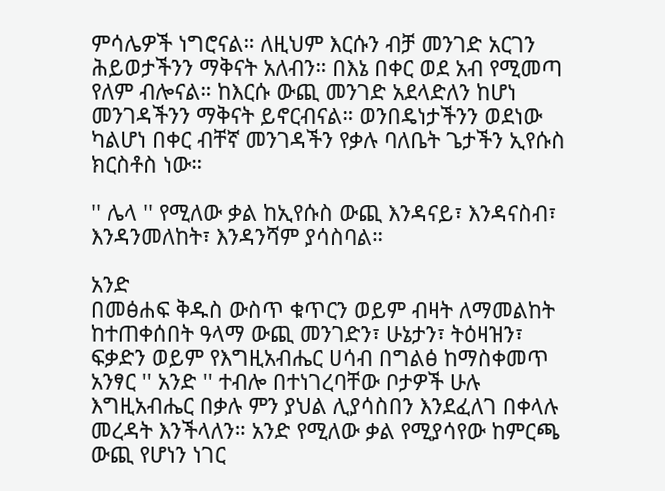ምሳሌዎች ነግሮናል። ለዚህም እርሱን ብቻ መንገድ አርገን ሕይወታችንን ማቅናት አለብን። በእኔ በቀር ወደ አብ የሚመጣ የለም ብሎናል። ከእርሱ ውጪ መንገድ አደላድለን ከሆነ መንገዳችንን ማቅናት ይኖርብናል። ወንበዴነታችንን ወደነው ካልሆነ በቀር ብቸኛ መንገዳችን የቃሉ ባለቤት ጌታችን ኢየሱስ ክርስቶስ ነው።

'' ሌላ '' የሚለው ቃል ከኢየሱስ ውጪ እንዳናይ፣ እንዳናስብ፣ እንዳንመለከት፣ እንዳንሻም ያሳስባል።

አንድ
በመፅሐፍ ቅዱስ ውስጥ ቁጥርን ወይም ብዛት ለማመልከት ከተጠቀሰበት ዓላማ ውጪ መንገድን፣ ሁኔታን፣ ትዕዛዝን፣ ፍቃድን ወይም የእግዚአብሔር ሀሳብ በግልፅ ከማስቀመጥ አንፃር '' አንድ '' ተብሎ በተነገረባቸው ቦታዎች ሁሉ እግዚአብሔር በቃሉ ምን ያህል ሊያሳስበን እንደፈለገ በቀላሉ መረዳት እንችላለን። አንድ የሚለው ቃል የሚያሳየው ከምርጫ ውጪ የሆነን ነገር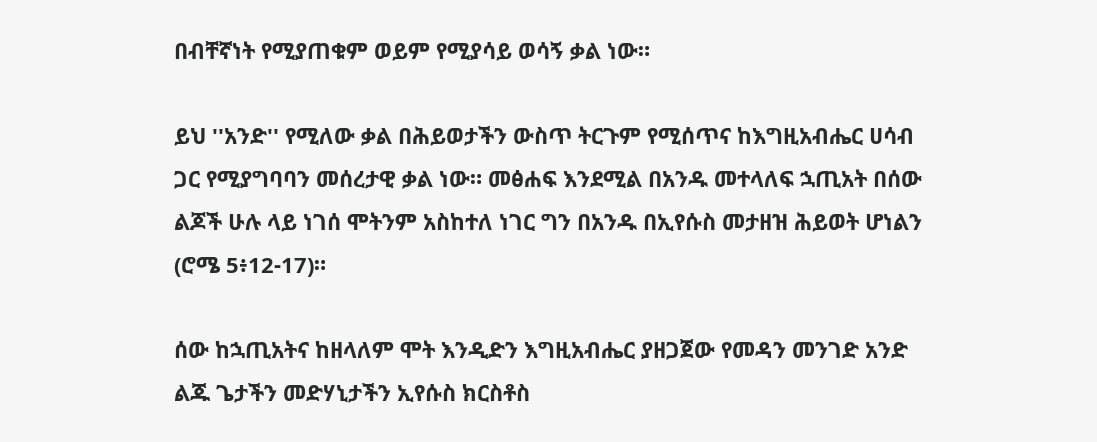በብቸኛነት የሚያጠቁም ወይም የሚያሳይ ወሳኝ ቃል ነው።

ይህ ''አንድ'' የሚለው ቃል በሕይወታችን ውስጥ ትርጉም የሚሰጥና ከእግዚአብሔር ሀሳብ ጋር የሚያግባባን መሰረታዊ ቃል ነው። መፅሐፍ እንደሚል በአንዱ መተላለፍ ኋጢአት በሰው ልጆች ሁሉ ላይ ነገሰ ሞትንም አስከተለ ነገር ግን በአንዱ በኢየሱስ መታዘዝ ሕይወት ሆነልን (ሮሜ 5፥12-17)።

ሰው ከኋጢአትና ከዘላለም ሞት እንዲድን እግዚአብሔር ያዘጋጀው የመዳን መንገድ አንድ ልጁ ጌታችን መድሃኒታችን ኢየሱስ ክርስቶስ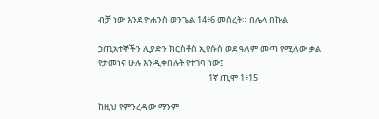ብቻ ነው እንደ ዮሐንስ ወንጌል 14፥6 መሰረት። በሌላ በኩል

ኃጢአተኞችን ሊያድን ክርስቶስ ኢየሱስ ወደ ዓለም መጣ የሚለው ቃል የታመነና ሁሉ እንዲቀበሉት የተገባ ነው፤
                                                       1ኛ ጢሞ 1፥15

ከዚህ የምንረዳው ማንም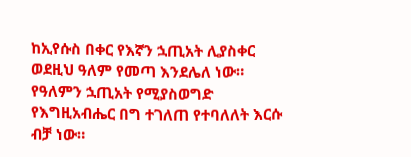ከኢየሱስ በቀር የእኛን ኋጢአት ሊያስቀር ወደዚህ ዓለም የመጣ እንደሌለ ነው። የዓለምን ኋጢአት የሚያስወግድ የእግዚአብሔር በግ ተገለጠ የተባለለት እርሱ ብቻ ነው።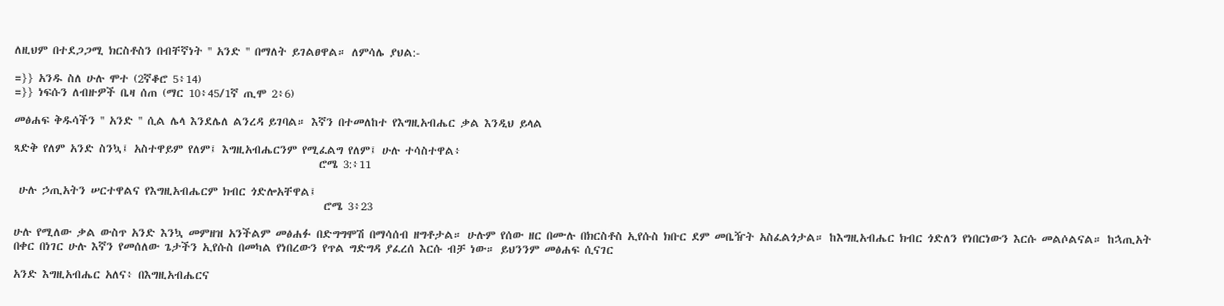ለዚህም በተደጋጋሚ ክርስቶስን በብቸኛነት '' አንድ '' በማለት ይገልፀዋል። ለምሳሌ ያህል:-

=}} አንዱ ስለ ሁሉ ሞተ (2ኛቆሮ 5፥14)
=}} ነፍሱን ለብዙዎች ቤዛ ሰጠ (ማር 10፥45/1ኛ ጢሞ 2፥6)

መፅሐፍ ቅዱሳችን '' አንድ '' ሲል ሌላ እንደሌለ ልንረዳ ይገባል። እኛን በተመለከተ የእግዚአብሔር ቃል እንዲህ ይላል

ጻድቅ የለም አንድ ስንኳ፤ አስተዋይም የለም፤ እግዚአብሔርንም የሚፈልግ የለም፤ ሁሉ ተሳስተዋል፥
                                                             ሮሜ 3:፥11

 ሁሉ ኃጢአትን ሠርተዋልና የእግዚአብሔርም ክብር ጎድሎአቸዋል፤
                                                              ሮሜ 3፥23

ሁሉ የሚለው ቃል ውስጥ አንድ እንኳ መምዘዝ አንችልም መፅሐፉ በድግግሞሽ በማሳሰብ ዘግቶታል። ሁሉም የሰው ዘር በሙሉ በክርስቶስ ኢየሱስ ክቡር ደም መቤዥት አስፈልጎታል። ከእግዚአብሔር ክብር ጎድለን የነበርነውን እርሱ መልሶልናል። ከኋጢአት በቀር በነገር ሁሉ እኛን የመሰለው ጌታችን ኢየሱስ በመካል የነበረውን የጥል ግድግዳ ያፈረሰ እርሱ ብቻ ነው። ይህንንም መፅሐፍ ሲናገር

አንድ እግዚአብሔር አለና፥ በእግዚአብሔርና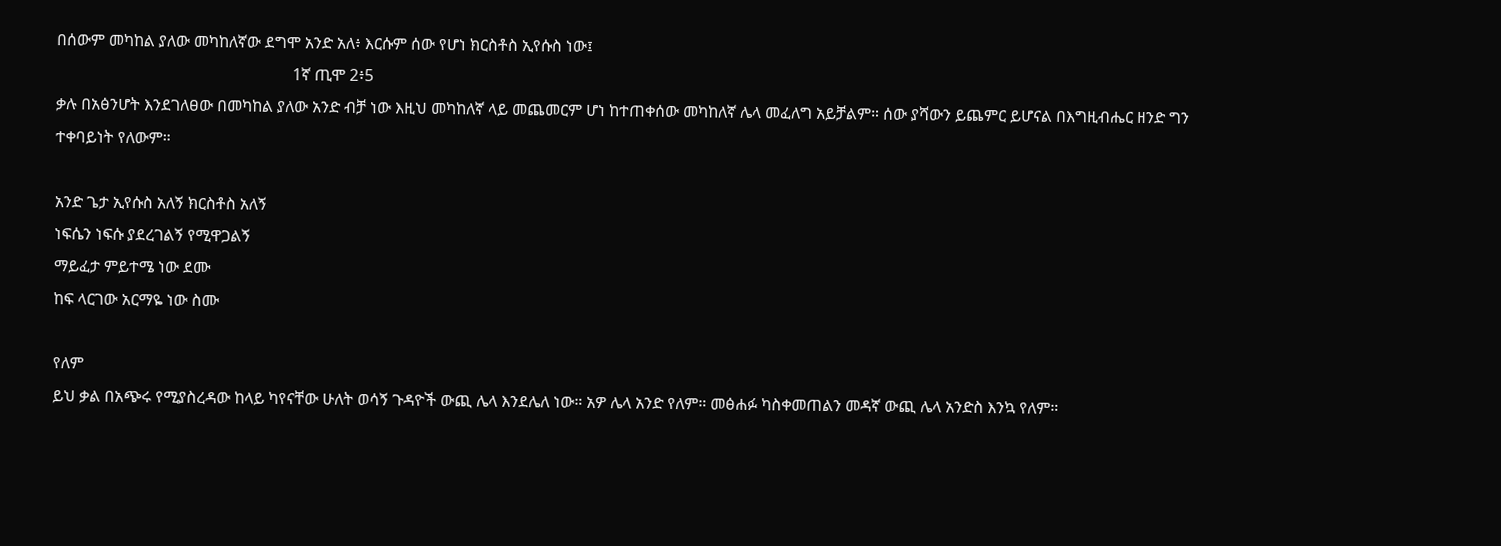በሰውም መካከል ያለው መካከለኛው ደግሞ አንድ አለ፥ እርሱም ሰው የሆነ ክርስቶስ ኢየሱስ ነው፤
                                                           1ኛ ጢሞ 2፥5
ቃሉ በአፅንሆት እንደገለፀው በመካከል ያለው አንድ ብቻ ነው እዚህ መካከለኛ ላይ መጨመርም ሆነ ከተጠቀሰው መካከለኛ ሌላ መፈለግ አይቻልም። ሰው ያሻውን ይጨምር ይሆናል በእግዚብሔር ዘንድ ግን ተቀባይነት የለውም።

አንድ ጌታ ኢየሱስ አለኝ ክርስቶስ አለኝ
ነፍሴን ነፍሱ ያደረገልኝ የሚዋጋልኝ
ማይፈታ ምይተሜ ነው ደሙ
ከፍ ላርገው አርማዬ ነው ስሙ

የለም
ይህ ቃል በአጭሩ የሚያስረዳው ከላይ ካየናቸው ሁለት ወሳኝ ጉዳዮች ውጪ ሌላ እንደሌለ ነው። አዎ ሌላ አንድ የለም። መፅሐፉ ካስቀመጠልን መዳኛ ውጪ ሌላ አንድስ እንኳ የለም።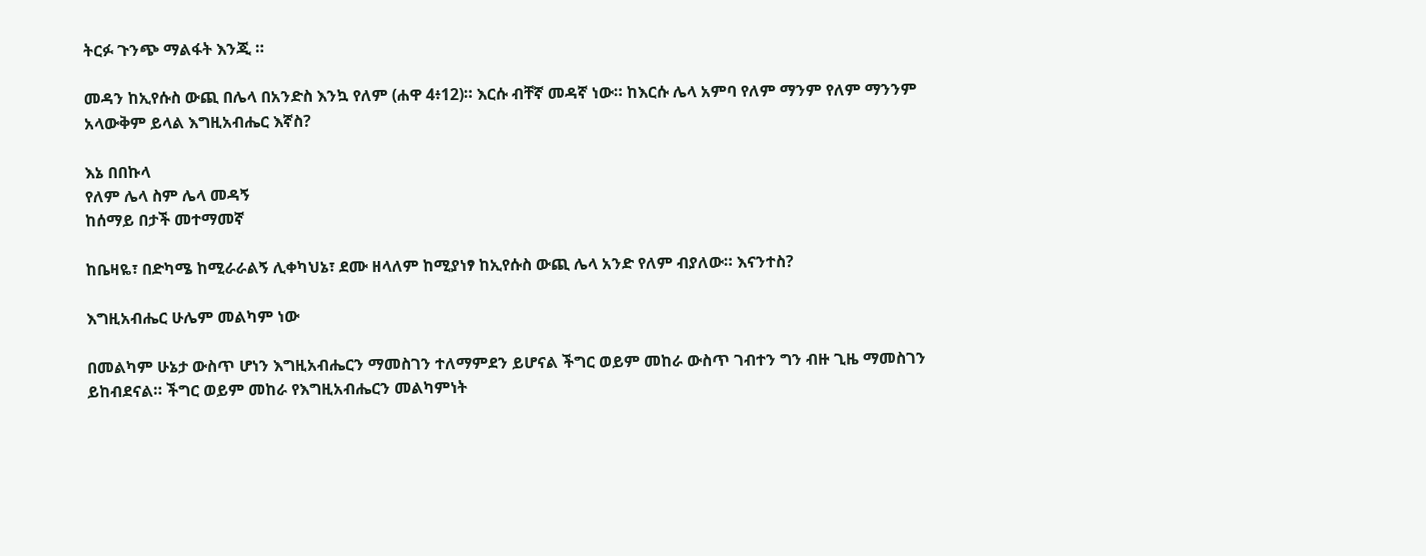ትርፉ ጉንጭ ማልፋት እንጂ ።

መዳን ከኢየሱስ ውጪ በሌላ በአንድስ እንኳ የለም (ሐዋ 4፥12)። እርሱ ብቸኛ መዳኛ ነው። ከእርሱ ሌላ አምባ የለም ማንም የለም ማንንም አላውቅም ይላል እግዚአብሔር እኛስ?

እኔ በበኩላ
የለም ሌላ ስም ሌላ መዳኝ
ከሰማይ በታች መተማመኛ

ከቤዛዬ፣ በድካሜ ከሚራራልኝ ሊቀካህኔ፣ ደሙ ዘላለም ከሚያነፃ ከኢየሱስ ውጪ ሌላ አንድ የለም ብያለው። እናንተስ?

እግዚአብሔር ሁሌም መልካም ነው

በመልካም ሁኔታ ውስጥ ሆነን እግዚአብሔርን ማመስገን ተለማምደን ይሆናል ችግር ወይም መከራ ውስጥ ገብተን ግን ብዙ ጊዜ ማመስገን ይከብደናል። ችግር ወይም መከራ የእግዚአብሔርን መልካምነት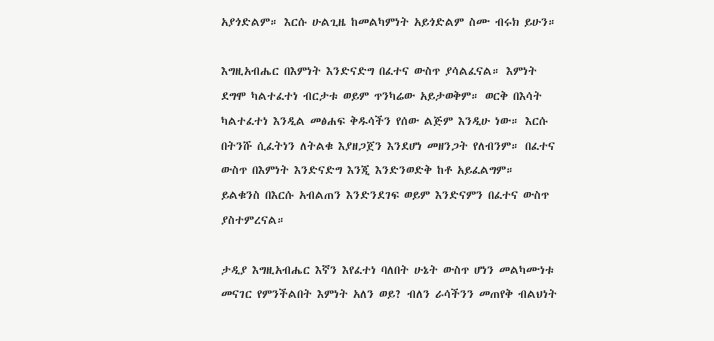አያጎድልም። እርሱ ሁልጊዜ ከመልካምነት አይጎድልም ስሙ ብሩክ ይሁን።

እግዚአብሔር በእምነት እንድናድግ በፈተና ውስጥ ያሳልፈናል። እምነት ደግሞ ካልተፈተነ ብርታቱ ወይም ጥንካሬው አይታወቅም። ወርቅ በእሳት ካልተፈተነ እንዲል መፅሐፍ ቅዱሳችን የሰው ልጅም እንዲሁ ነው። እርሱ በትንሹ ሲፈትነን ለትልቁ እያዘጋጀን እንደሆነ መዘንጋት የለብንም። በፈተና ውስጥ በእምነት እንድናድግ እንጂ እንድንወድቅ ከቶ አይፈልግም። ይልቁንስ በእርሱ አብልጠን እንድንደገፍ ወይም እንድናምን በፈተና ውስጥ ያስተምረናል።

ታዲያ እግዚአብሔር እኛን እየፈተነ ባለበት ሁኔት ውስጥ ሆነን መልካሙነቱ መናገር የምንችልበት እምነት አለን ወይ? ብለን ራሳችንን መጠየቅ ብልህነት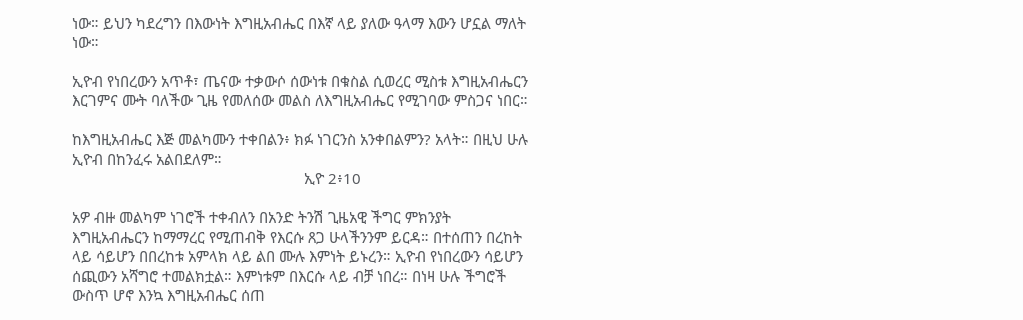ነው። ይህን ካደረግን በእውነት እግዚአብሔር በእኛ ላይ ያለው ዓላማ እውን ሆኗል ማለት ነው።

ኢዮብ የነበረውን አጥቶ፣ ጤናው ተቃውሶ ሰውነቱ በቁስል ሲወረር ሚስቱ እግዚአብሔርን እርገምና ሙት ባለችው ጊዜ የመለሰው መልስ ለእግዚአብሔር የሚገባው ምስጋና ነበር።

ከእግዚአብሔር እጅ መልካሙን ተቀበልን፥ ክፉ ነገርንስ አንቀበልምን? አላት። በዚህ ሁሉ ኢዮብ በከንፈሩ አልበደለም።
                                                          ኢዮ 2፥10

አዎ ብዙ መልካም ነገሮች ተቀብለን በአንድ ትንሽ ጊዜአዊ ችግር ምክንያት እግዚአብሔርን ከማማረር የሚጠብቅ የእርሱ ጸጋ ሁላችንንም ይርዳ። በተሰጠን በረከት ላይ ሳይሆን በበረከቱ አምላክ ላይ ልበ ሙሉ እምነት ይኑረን። ኢዮብ የነበረውን ሳይሆን ሰጪውን አሻግሮ ተመልክቷል። እምነቱም በእርሱ ላይ ብቻ ነበረ። በነዛ ሁሉ ችግሮች ውስጥ ሆኖ እንኳ እግዚአብሔር ሰጠ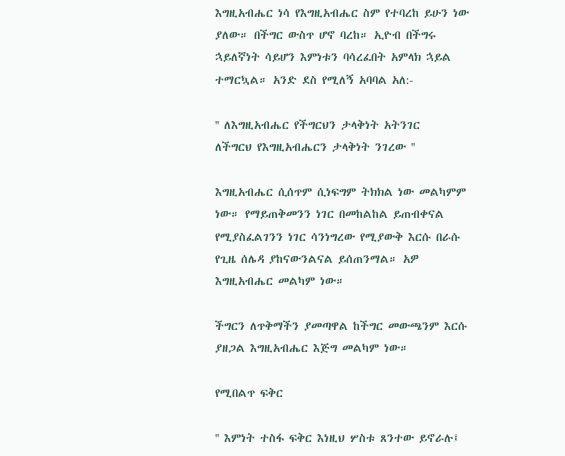እግዚአብሔር ነሳ የእግዚአብሔር ስም የተባረከ ይሁን ነው ያለው። በችግር ውስጥ ሆኖ ባረከ። ኢዮብ በችግሩ ኋይለኛነት ሳይሆን እምነቱን ባሳረፈበት አምላክ ኋይል ተማርኳል። አንድ ደስ የሚለኝ አባባል አለ:-

'' ለእግዚአብሔር የችግርህን ታላቅነት አትንገር
ለችግርህ የእግዚአብሔርን ታላቅነት ንገረው ''

እግዚአብሔር ሲሰጥም ሲነፍግም ትክክል ነው መልካምም ነው። የማይጠቅመንን ነገር በመከልከል ይጠብቀናል የሚያስፈልገንን ነገር ሳንነግረው የሚያውቅ እርሱ በራሱ የጊዜ ሰሌዳ ያከናውንልናል ይሰጠንማል። አዎ እግዚአብሔር መልካም ነው።

ችግርን ለጥቅማችን ያመጣዋል ከችግር መውጫንም እርሱ ያዘጋል እግዚአብሔር እጅግ መልካም ነው።

የሚበልጥ ፍቅር

'' እምነት ተስፋ ፍቅር እነዚህ ሦስቱ ጸንተው ይኖራሉ፤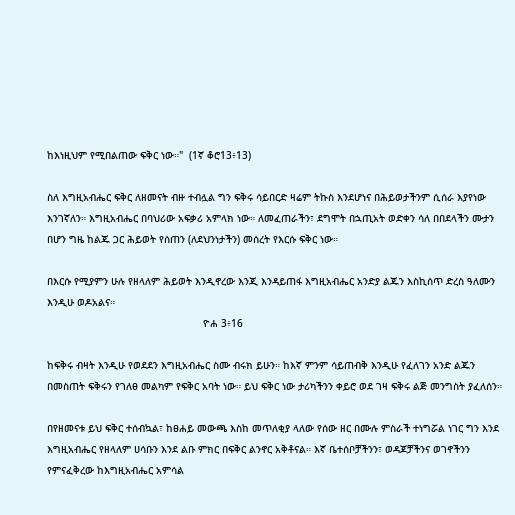ከእነዚህም የሚበልጠው ፍቅር ነው።"  (1ኛ ቆሮ13፥13)

ስለ እግዚአብሔር ፍቅር ለዘመናት ብዙ ተብሏል ግን ፍቅሩ ሳይበርድ ዛሬም ትኩስ እንደሆነና በሕይወታችንም ሲሰራ እያየነው እንገኛለን። እግዚአብሔር በባህሪው አፍቃሪ አምላክ ነው። ለመፈጠራችን፣ ደግሞት በኋጢአት ወድቀን ሳለ በበደላችን ሙታን በሆን ግዜ ከልጁ ጋር ሕይወት የሰጠን (ለደህንነታችን) መሰረት የእርሱ ፍቅር ነው።

በእርሱ የሚያምን ሁሉ የዘላለም ሕይወት እንዲኖረው እንጂ እንዳይጠፋ እግዚአብሔር አንድያ ልጁን እስኪሰጥ ድረስ ዓለሙን እንዲሁ ወዶአልና።
                                                    ዮሐ 3፥16

ከፍቅሩ ብዛት እንዲሁ የወደደን እግዚአብሔር ስሙ ብሩክ ይሁን። ከእኛ ምንም ሳይጠብቅ እንዲሁ የፈለገን አንድ ልጁን በመስጠት ፍቅሩን የገለፀ መልካም የፍቅር አባት ነው። ይህ ፍቅር ነው ታሪካችንን ቀይሮ ወደ ገዛ ፍቅሩ ልጅ መንግስት ያፈለሰን።

በየዘመናቱ ይህ ፍቅር ተሰብኳል፣ ከፀሐይ መውጫ እስከ መጥለቂያ ላለው የሰው ዘር በሙሉ ምስራች ተነግሯል ነገር ግን እንደ እግዚአብሔር የዘላለም ሀሳቡን እንደ ልቡ ምክር በፍቅር ልንኖር አቅቶናል። እኛ ቤተሰቦቻችንን፣ ወዳጆቻችንና ወገኖችንን የምናፈቅረው ከእግዚአብሔር አምሳል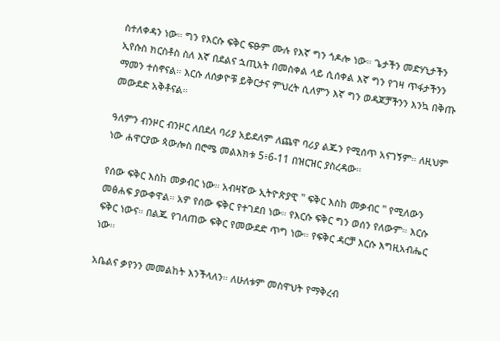ስተለቀዳን ነው። ግን የእርሱ ፍቅር ፍፁም ሙሉ የእኛ ግን ጎዶሎ ነው። ጌታችን መድሃኒታችን ኢየሱስ ክርስቶስ ስለ እኛ በደልና ኋጢአት በመስቀል ላይ ሲሰቀል እኛ ግን የገዛ ጥፋታችንን ማመን ተስኖናል። እርሱ ለሰቃዮቹ ይቅርታና ምህረት ሲለምን እኛ ግን ወዳጆቻችንን እንኳ በቅጡ መውደድ አቅቶናል።

ዓለምን ብንዞር ብንዞር ለበደለ ባሪያ አይደለም ለጨዋ ባሪያ ልጁን የሚሰጥ አናገኝም። ለዚህም ነው ሐዋርያው ጳውሎስ በሮሜ መልእክቱ 5፥6-11 በዝርዝር ያስረዳው።

የሰው ፍቅር እስከ መቃብር ነው። አብዛኛው ኢትዮጵያዊ '' ፍቅር እስከ መቃብር '' የሚለውን መፅሐፍ ያውቀዋል። አዎ የሰው ፍቅር የተገደበ ነው። የእርሱ ፍቅር ግን ወሰን የለውም። እርሱ ፍቅር ነውና። በልጁ የገለጠው ፍቅር የመውደድ ጥግ ነው። የፍቅር ዳርቻ እርሱ እግዚአብሔር ነው።

አቤልና ቃየንን መመልከት እንችላለን። ለሁለቱም መስዋህት የማቅረብ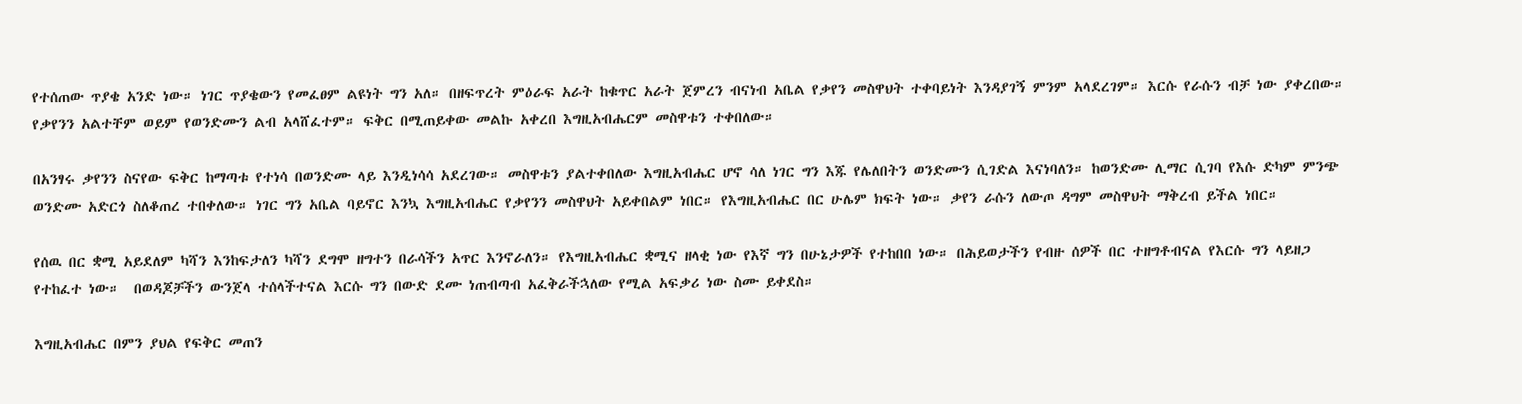የተሰጠው ጥያቄ አንድ ነው። ነገር ጥያቄውን የመፈፀም ልዩነት ግን አለ። በዘፍጥረት ምዕራፍ አራት ከቁጥር አራት ጀምረን ብናነብ አቤል የቃየን መስዋህት ተቀባይነት እንዳያገኝ ምንም አላደረገም። እርሱ የራሱን ብቻ ነው ያቀረበው። የቃየንን አልተቸም ወይም የወንድሙን ልብ አላሸፈተም። ፍቅር በሚጠይቀው መልኩ አቀረበ እግዚአብሔርም መስዋቱን ተቀበለው።

በአንፃሩ ቃየንን ስናየው ፍቅር ከማጣቱ የተነሳ በወንድሙ ላይ እንዲነሳሳ አደረገው። መስዋቱን ያልተቀበለው እግዚአብሔር ሆኖ ሳለ ነገር ግን እጁ የሌለበትን ወንድሙን ሲገድል እናነባለን። ከወንድሙ ሊማር ሲገባ የእሱ ድካም ምንጭ ወንድሙ አድርጎ ስለቆጠረ ተበቀለው። ነገር ግን አቤል ባይኖር እንኳ እግዚአብሔር የቃየንን መስዋህት አይቀበልም ነበር። የእግዚአብሔር በር ሁሌም ክፍት ነው። ቃየን ራሱን ለውጦ ዳግም መስዋህት ማቅረብ ይችል ነበር።

የሰዉ በር ቋሚ አይደለም ካሻን እንከፍታለን ካሻን ደግሞ ዘግተን በራሳችን አጥር እንኖራለን። የእግዚአብሔር ቋሚና ዘላቂ ነው የእኛ ግን በሁኔታዎች የተከበበ ነው። በሕይወታችን የብዙ ሰዎች በር ተዘግቶብናል የእርሱ ግን ላይዘጋ የተከፈተ ነው።  በወዳጆቻችን ውንጀላ ተሰላችተናል እርሱ ግን በውድ ደሙ ነጠብጣብ አፈቅራችኋለው የሚል አፍቃሪ ነው ስሙ ይቀደስ።

እግዚአብሔር በምን ያህል የፍቅር መጠን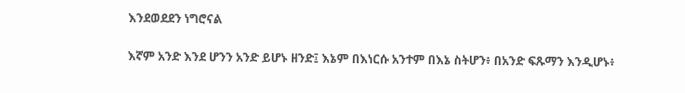እንደወደደን ነግሮናል

እኛም አንድ እንደ ሆንን አንድ ይሆኑ ዘንድ፤ እኔም በእነርሱ አንተም በእኔ ስትሆን፥ በአንድ ፍጹማን እንዲሆኑ፥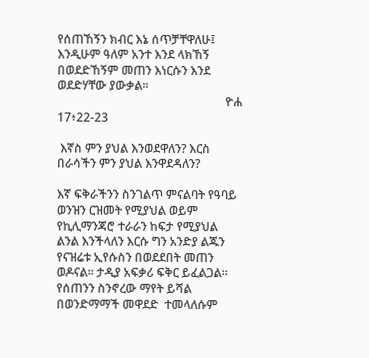የሰጠኸኝን ክብር እኔ ሰጥቻቸዋለሁ፤ እንዲሁም ዓለም አንተ እንደ ላክኸኝ በወደድኸኝም መጠን እነርሱን እንደ ወደድሃቸው ያውቃል።
                                                        ዮሐ 17፥22-23

 እኛስ ምን ያህል እንወደዋለን? እርስ በራሳችን ምን ያህል እንዋደዳለን?

እኛ ፍቅራችንን ስንገልጥ ምናልባት የዓባይ ወንዝን ርዝመት የሚያህል ወይም የኪሊማንጃሮ ተራራን ከፍታ የሚያህል ልንል እንችላለን እርሱ ግን አንድያ ልጁን የናዝሬቱ ኢየሱስን በወደደበት መጠን ወዶናል። ታዲያ አፍቃሪ ፍቅር ይፈልጋል። የሰጠንን ስንኖረው ማየት ይሻል በወንድማማች መዋደድ  ተመላለሱም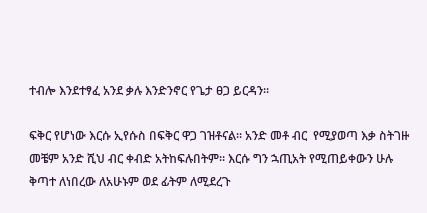ተብሎ እንደተፃፈ አንደ ቃሉ እንድንኖር የጌታ ፀጋ ይርዳን።

ፍቅር የሆነው እርሱ ኢየሱስ በፍቅር ዋጋ ገዝቶናል። አንድ መቶ ብር  የሚያወጣ እቃ ስትገዙ መቼም አንድ ሺህ ብር ቀብድ አትከፍሉበትም። እርሱ ግን ኋጢአት የሚጠይቀውን ሁሉ ቅጣተ ለነበረው ለአሁኑም ወደ ፊትም ለሚደረጉ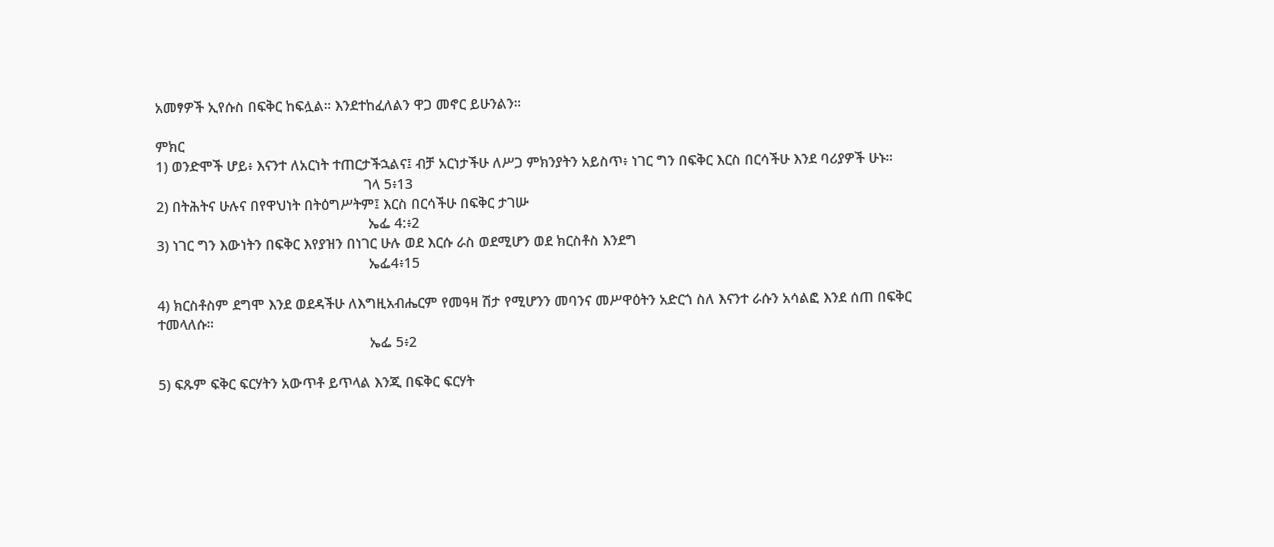አመፃዎች ኢየሱስ በፍቅር ከፍሏል። እንደተከፈለልን ዋጋ መኖር ይሁንልን።

ምክር
1) ወንድሞች ሆይ፥ እናንተ ለአርነት ተጠርታችኋልና፤ ብቻ አርነታችሁ ለሥጋ ምክንያትን አይስጥ፥ ነገር ግን በፍቅር እርስ በርሳችሁ እንደ ባሪያዎች ሁኑ።
                                                    ገላ 5፥13
2) በትሕትና ሁሉና በየዋህነት በትዕግሥትም፤ እርስ በርሳችሁ በፍቅር ታገሡ
                                                     ኤፌ 4:፥2
3) ነገር ግን እውነትን በፍቅር እየያዝን በነገር ሁሉ ወደ እርሱ ራስ ወደሚሆን ወደ ክርስቶስ እንደግ
                                                     ኤፌ4፥15

4) ክርስቶስም ደግሞ እንደ ወደዳችሁ ለእግዚአብሔርም የመዓዛ ሽታ የሚሆንን መባንና መሥዋዕትን አድርጎ ስለ እናንተ ራሱን አሳልፎ እንደ ሰጠ በፍቅር ተመላለሱ።
                                                     ኤፌ 5፥2

5) ፍጹም ፍቅር ፍርሃትን አውጥቶ ይጥላል እንጂ በፍቅር ፍርሃት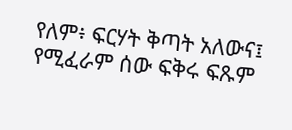የለም፥ ፍርሃት ቅጣት አለውና፤ የሚፈራም ሰው ፍቅሩ ፍጹም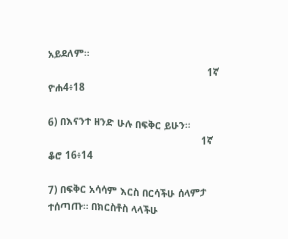አይደለም።
                                                     1ኛ ዮሐ4፥18

6) በእናንተ ዘንድ ሁሉ በፍቅር ይሁን።
                                                   1ኛ ቆሮ 16፥14

7) በፍቅር አሳሳም እርስ በርሳችሁ ሰላምታ ተሰጣጡ። በክርስቶስ ላላችሁ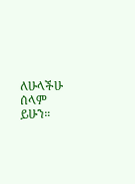ለሁላችሁ ሰላም ይሁን።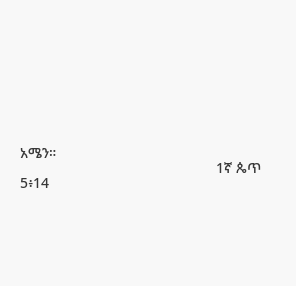አሜን።
                                                 1ኛ ጴጥ 5፥14